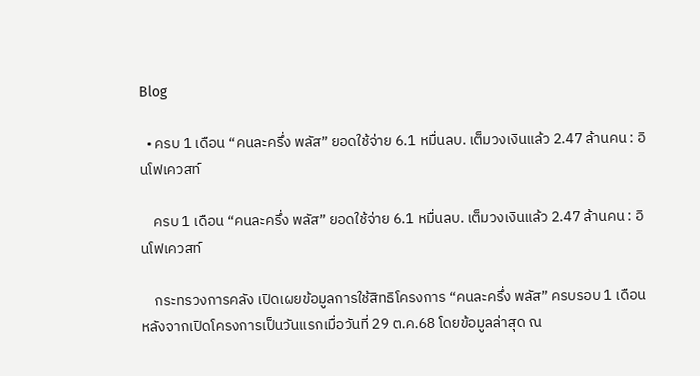Blog

  • ครบ 1 เดือน “คนละครึ่ง พลัส” ยอดใช้จ่าย 6.1 หมื่นลบ. เต็มวงเงินแล้ว 2.47 ล้านคน : อินโฟเควสท์

    ครบ 1 เดือน “คนละครึ่ง พลัส” ยอดใช้จ่าย 6.1 หมื่นลบ. เต็มวงเงินแล้ว 2.47 ล้านคน : อินโฟเควสท์

    กระทรวงการคลัง เปิดเผยข้อมูลการใช้สิทธิโครงการ “คนละครึ่ง พลัส” ครบรอบ 1 เดือน หลังจากเปิดโครงการเป็นวันแรกเมื่อวันที่ 29 ต.ค.68 โดยข้อมูลล่าสุด ณ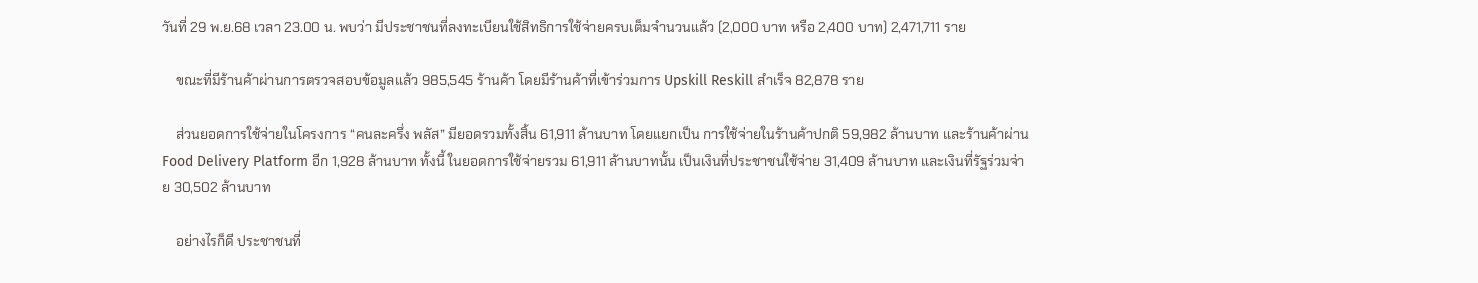วันที่ 29 พ.ย.68 เวลา 23.00 น. พบว่า มีประชาชนที่ลงทะเบียนใช้สิทธิการใช้จ่ายครบเต็มจำนวนแล้ว (2,000 บาท หรือ 2,400 บาท) 2,471,711 ราย

    ขณะที่มีร้านค้าผ่านการตรวจสอบข้อมูลแล้ว 985,545 ร้านค้า โดยมีร้านค้าที่เข้าร่วมการ Upskill Reskill สำเร็จ 82,878 ราย

    ส่วนยอดการใช้จ่ายในโครงการ “คนละครึ่ง พลัส” มียอดรวมทั้งสิ้น 61,911 ล้านบาท โดยแยกเป็น การใช้จ่ายในร้านค้าปกติ 59,982 ล้านบาท และร้านค้าผ่าน Food Delivery Platform อีก 1,928 ล้านบาท ทั้งนี้ ในยอดการใช้จ่ายรวม 61,911 ล้านบาทนั้น เป็นเงินที่ประชาชนใช้จ่าย 31,409 ล้านบาท และเงินที่รัฐร่วมจ่าย 30,502 ล้านบาท

    อย่างไรก็ดี ประชาชนที่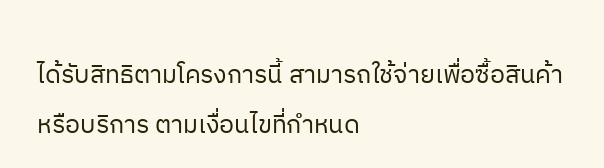ได้รับสิทธิตามโครงการนี้ สามารถใช้จ่ายเพื่อซื้อสินค้าหรือบริการ ตามเงื่อนไขที่กำหนด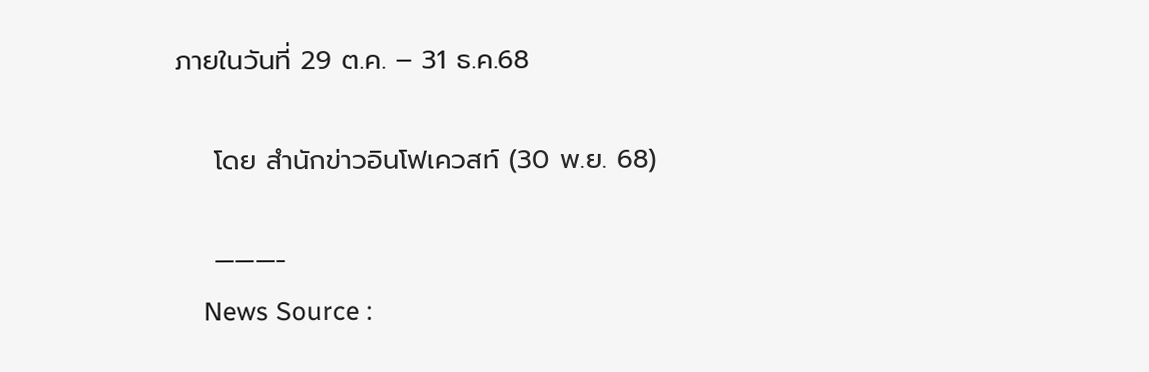ภายในวันที่ 29 ต.ค. – 31 ธ.ค.68

    โดย สำนักข่าวอินโฟเควสท์ (30 พ.ย. 68)

    ———-
    News Source :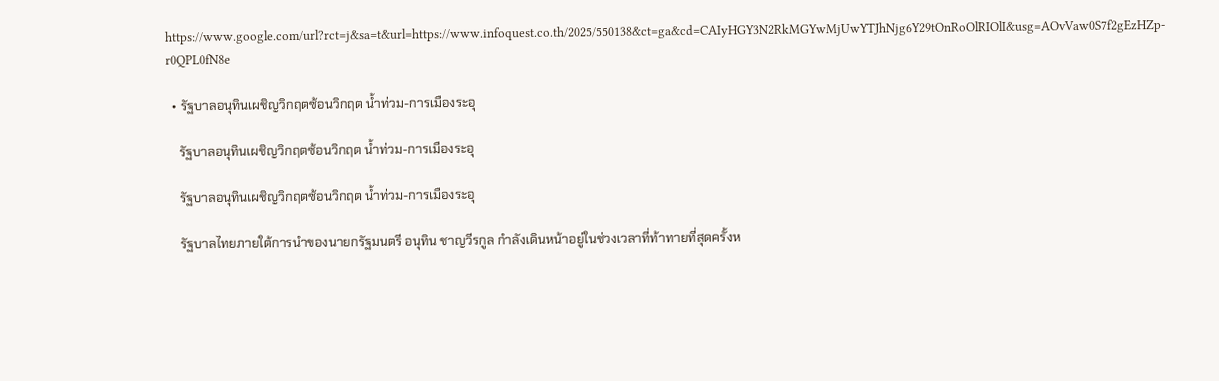https://www.google.com/url?rct=j&sa=t&url=https://www.infoquest.co.th/2025/550138&ct=ga&cd=CAIyHGY3N2RkMGYwMjUwYTJhNjg6Y29tOnRoOlRIOlI&usg=AOvVaw0S7f2gEzHZp-r0QPL0fN8e

  • รัฐบาลอนุทินเผชิญวิกฤตซ้อนวิกฤต น้ำท่วม-การเมืองระอุ

    รัฐบาลอนุทินเผชิญวิกฤตซ้อนวิกฤต น้ำท่วม-การเมืองระอุ

    รัฐบาลอนุทินเผชิญวิกฤตซ้อนวิกฤต น้ำท่วม-การเมืองระอุ

    รัฐบาลไทยภายใต้การนำของนายกรัฐมนตรี อนุทิน ชาญวีรกูล กำลังเดินหน้าอยู่ในช่วงเวลาที่ท้าทายที่สุดครั้งห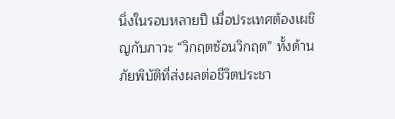นึ่งในรอบหลายปี เมื่อประเทศต้องเผชิญกับภาวะ “วิกฤตซ้อนวิกฤต” ทั้งด้านภัยพิบัติที่ส่งผลต่อชีวิตประชา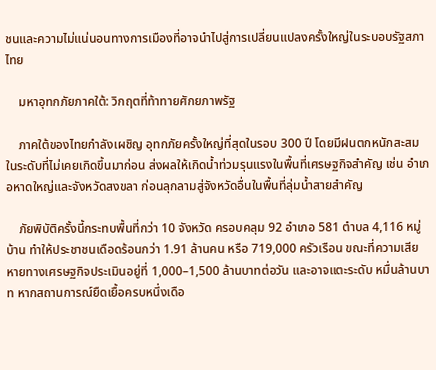ชนและความไม่แน่นอนทางการเมืองที่อาจนำไปสู่การเปลี่ยนแปลงครั้งใหญ่ในระบอบรัฐสภาไทย

    มหาอุทกภัยภาคใต้: วิกฤตที่ท้าทายศักยภาพรัฐ

    ภาคใต้ของไทยกำลังเผชิญ อุทกภัยครั้งใหญ่ที่สุดในรอบ 300 ปี โดยมีฝนตกหนักสะสมในระดับที่ไม่เคยเกิดขึ้นมาก่อน ส่งผลให้เกิดน้ำท่วมรุนแรงในพื้นที่เศรษฐกิจสำคัญ เช่น อำเภอหาดใหญ่และจังหวัดสงขลา ก่อนลุกลามสู่จังหวัดอื่นในพื้นที่ลุ่มน้ำสายสำคัญ

    ภัยพิบัติครั้งนี้กระทบพื้นที่กว่า 10 จังหวัด ครอบคลุม 92 อำเภอ 581 ตำบล 4,116 หมู่บ้าน ทำให้ประชาชนเดือดร้อนกว่า 1.91 ล้านคน หรือ 719,000 ครัวเรือน ขณะที่ความเสียหายทางเศรษฐกิจประเมินอยู่ที่ 1,000–1,500 ล้านบาทต่อวัน และอาจแตะระดับ หมื่นล้านบาท หากสถานการณ์ยืดเยื้อครบหนึ่งเดือ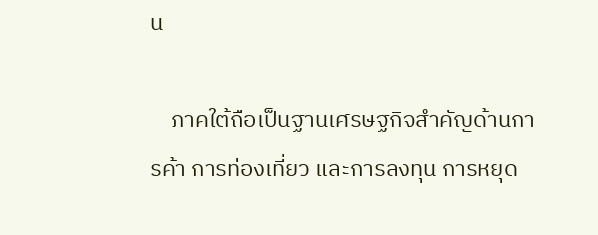น

    ภาคใต้ถือเป็นฐานเศรษฐกิจสำคัญด้านการค้า การท่องเที่ยว และการลงทุน การหยุด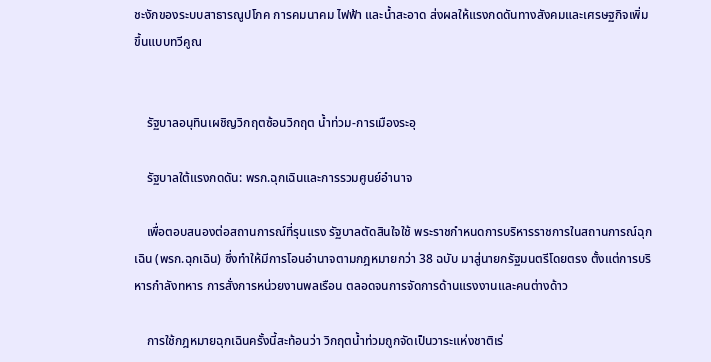ชะงักของระบบสาธารณูปโภค การคมนาคม ไฟฟ้า และน้ำสะอาด ส่งผลให้แรงกดดันทางสังคมและเศรษฐกิจเพิ่มขึ้นแบบทวีคูณ


    รัฐบาลอนุทินเผชิญวิกฤตซ้อนวิกฤต น้ำท่วม-การเมืองระอุ

    รัฐบาลใต้แรงกดดัน: พรก.ฉุกเฉินและการรวมศูนย์อำนาจ

    เพื่อตอบสนองต่อสถานการณ์ที่รุนแรง รัฐบาลตัดสินใจใช้ พระราชกำหนดการบริหารราชการในสถานการณ์ฉุกเฉิน (พรก.ฉุกเฉิน) ซึ่งทำให้มีการโอนอำนาจตามกฎหมายกว่า 38 ฉบับ มาสู่นายกรัฐมนตรีโดยตรง ตั้งแต่การบริหารกำลังทหาร การสั่งการหน่วยงานพลเรือน ตลอดจนการจัดการด้านแรงงานและคนต่างด้าว

    การใช้กฎหมายฉุกเฉินครั้งนี้สะท้อนว่า วิกฤตน้ำท่วมถูกจัดเป็นวาระแห่งชาติเร่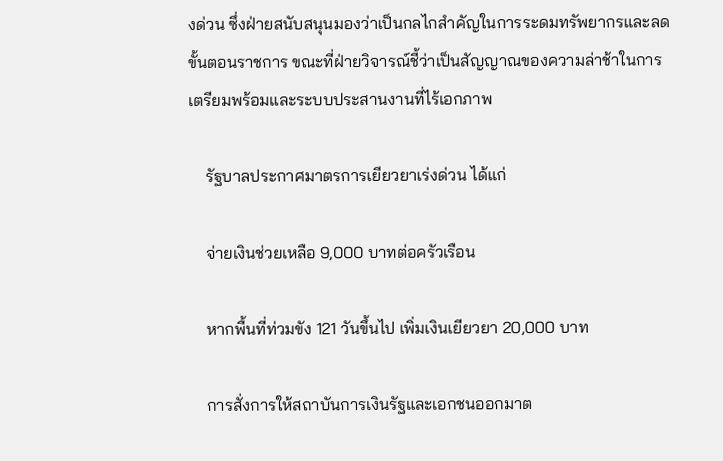งด่วน ซึ่งฝ่ายสนับสนุนมองว่าเป็นกลไกสำคัญในการระดมทรัพยากรและลดขั้นตอนราชการ ขณะที่ฝ่ายวิจารณ์ชี้ว่าเป็นสัญญาณของความล่าช้าในการเตรียมพร้อมและระบบประสานงานที่ไร้เอกภาพ

    รัฐบาลประกาศมาตรการเยียวยาเร่งด่วน ได้แก่

    จ่ายเงินช่วยเหลือ 9,000 บาทต่อครัวเรือน

    หากพื้นที่ท่วมขัง 121 วันขึ้นไป เพิ่มเงินเยียวยา 20,000 บาท

    การสั่งการให้สถาบันการเงินรัฐและเอกชนออกมาต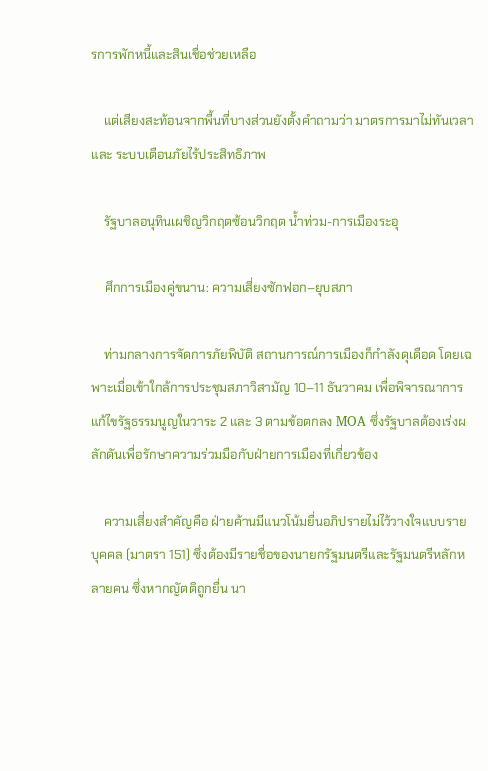รการพักหนี้และสินเชื่อช่วยเหลือ

    แต่เสียงสะท้อนจากพื้นที่บางส่วนยังตั้งคำถามว่า มาตรการมาไม่ทันเวลา และ ระบบเตือนภัยไร้ประสิทธิภาพ

    รัฐบาลอนุทินเผชิญวิกฤตซ้อนวิกฤต น้ำท่วม-การเมืองระอุ

    ศึกการเมืองคู่ขนาน: ความเสี่ยงซักฟอก–ยุบสภา

    ท่ามกลางการจัดการภัยพิบัติ สถานการณ์การเมืองก็กำลังดุเดือด โดยเฉพาะเมื่อเข้าใกล้การประชุมสภาวิสามัญ 10–11 ธันวาคม เพื่อพิจารณาการแก้ไขรัฐธรรมนูญในวาระ 2 และ 3 ตามข้อตกลง MOA ซึ่งรัฐบาลต้องเร่งผลักดันเพื่อรักษาความร่วมมือกับฝ่ายการเมืองที่เกี่ยวข้อง

    ความเสี่ยงสำคัญคือ ฝ่ายค้านมีแนวโน้มยื่นอภิปรายไม่ไว้วางใจแบบรายบุคคล (มาตรา 151) ซึ่งต้องมีรายชื่อของนายกรัฐมนตรีและรัฐมนตรีหลักหลายคน ซึ่งหากญัตติถูกยื่น นา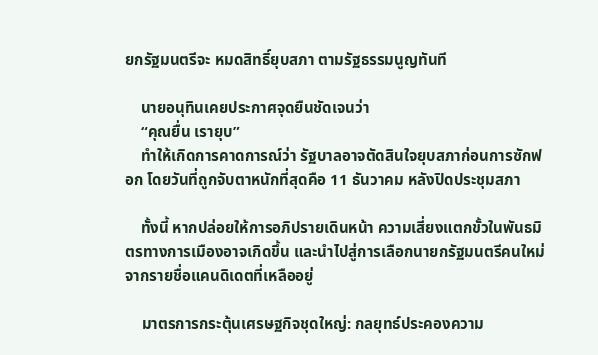ยกรัฐมนตรีจะ หมดสิทธิ์ยุบสภา ตามรัฐธรรมนูญทันที

    นายอนุทินเคยประกาศจุดยืนชัดเจนว่า
    “คุณยื่น เรายุบ”
    ทำให้เกิดการคาดการณ์ว่า รัฐบาลอาจตัดสินใจยุบสภาก่อนการซักฟอก โดยวันที่ถูกจับตาหนักที่สุดคือ 11 ธันวาคม หลังปิดประชุมสภา

    ทั้งนี้ หากปล่อยให้การอภิปรายเดินหน้า ความเสี่ยงแตกขั้วในพันธมิตรทางการเมืองอาจเกิดขึ้น และนำไปสู่การเลือกนายกรัฐมนตรีคนใหม่จากรายชื่อแคนดิเดตที่เหลืออยู่

    มาตรการกระตุ้นเศรษฐกิจชุดใหญ่: กลยุทธ์ประคองความ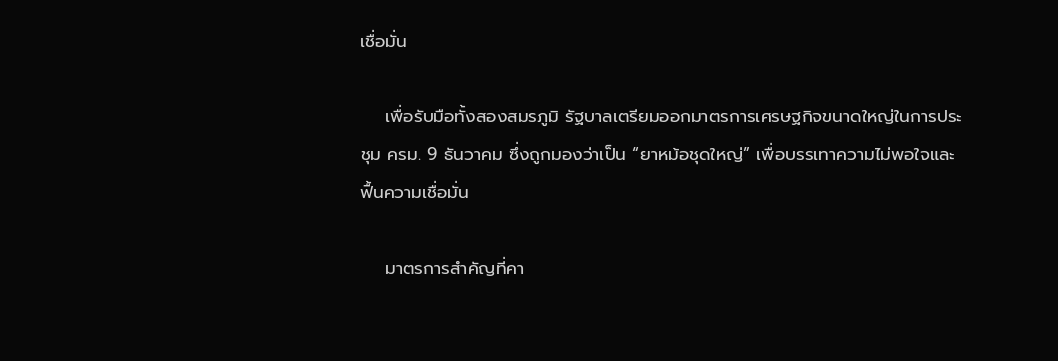เชื่อมั่น

    เพื่อรับมือทั้งสองสมรภูมิ รัฐบาลเตรียมออกมาตรการเศรษฐกิจขนาดใหญ่ในการประชุม ครม. 9 ธันวาคม ซึ่งถูกมองว่าเป็น “ยาหม้อชุดใหญ่” เพื่อบรรเทาความไม่พอใจและฟื้นความเชื่อมั่น

    มาตรการสำคัญที่คา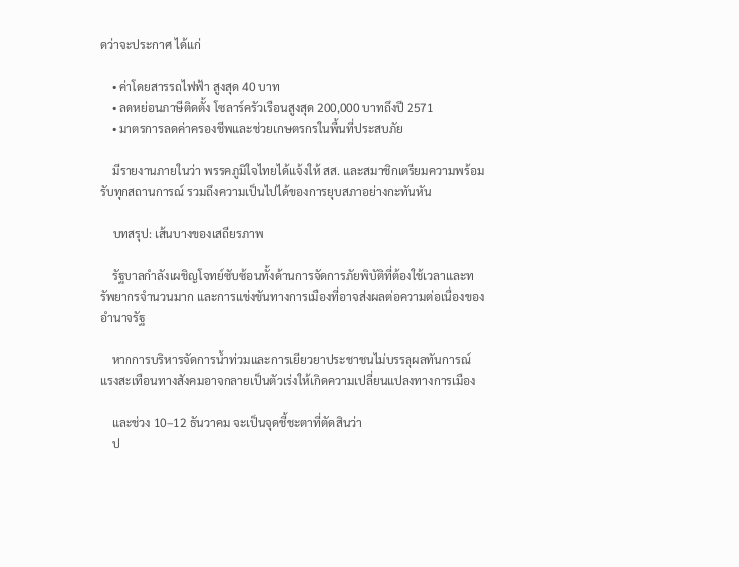ดว่าจะประกาศ ได้แก่

    • ค่าโดยสารรถไฟฟ้า สูงสุด 40 บาท
    • ลดหย่อนภาษีติดตั้ง โซลาร์ครัวเรือนสูงสุด 200,000 บาทถึงปี 2571
    • มาตรการลดค่าครองชีพและช่วยเกษตรกรในพื้นที่ประสบภัย

    มีรายงานภายในว่า พรรคภูมิใจไทยได้แจ้งให้ สส. และสมาชิกเตรียมความพร้อมรับทุกสถานการณ์ รวมถึงความเป็นไปได้ของการยุบสภาอย่างกะทันหัน

    บทสรุป: เส้นบางของเสถียรภาพ

    รัฐบาลกำลังเผชิญโจทย์ซับซ้อนทั้งด้านการจัดการภัยพิบัติที่ต้องใช้เวลาและทรัพยากรจำนวนมาก และการแข่งขันทางการเมืองที่อาจส่งผลต่อความต่อเนื่องของอำนาจรัฐ

    หากการบริหารจัดการน้ำท่วมและการเยียวยาประชาชนไม่บรรลุผลทันการณ์ แรงสะเทือนทางสังคมอาจกลายเป็นตัวเร่งให้เกิดความเปลี่ยนแปลงทางการเมือง

    และช่วง 10–12 ธันวาคม จะเป็นจุดชี้ชะตาที่ตัดสินว่า
    ป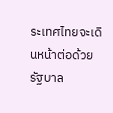ระเทศไทยจะเดินหน้าต่อด้วยรัฐบาล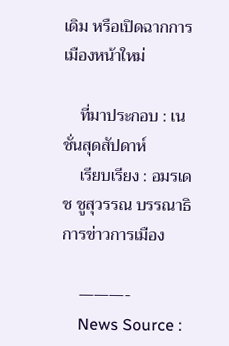เดิม หรือเปิดฉากการเมืองหน้าใหม่

    ที่มาประกอบ : เนชั่นสุดสัปดาห์
    เรียบเรียง : อมรเดช ชูสุวรรณ บรรณาธิการข่าวการเมือง

    ———-
    News Source :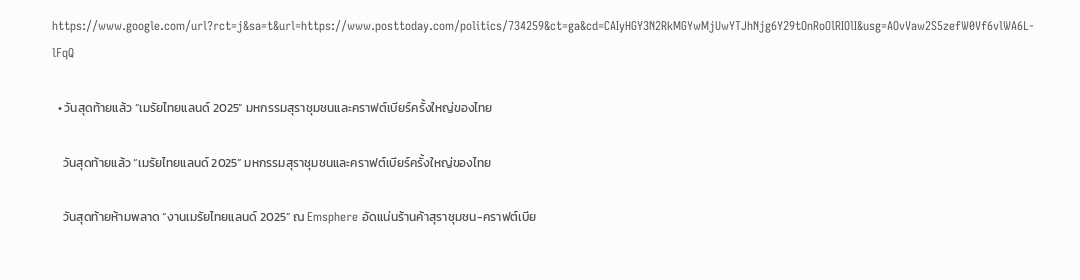https://www.google.com/url?rct=j&sa=t&url=https://www.posttoday.com/politics/734259&ct=ga&cd=CAIyHGY3N2RkMGYwMjUwYTJhNjg6Y29tOnRoOlRIOlI&usg=AOvVaw2S5zefW0Vf6vlWA6L-lFqQ

  • วันสุดท้ายแล้ว “เมรัยไทยแลนด์ 2025” มหกรรมสุราชุมชนและคราฟต์เบียร์ครั้งใหญ่ของไทย

    วันสุดท้ายแล้ว “เมรัยไทยแลนด์ 2025” มหกรรมสุราชุมชนและคราฟต์เบียร์ครั้งใหญ่ของไทย

    วันสุดท้ายห้ามพลาด “งานเมรัยไทยแลนด์ 2025” ณ Emsphere อัดแน่นร้านค้าสุราชุมชน-คราฟต์เบีย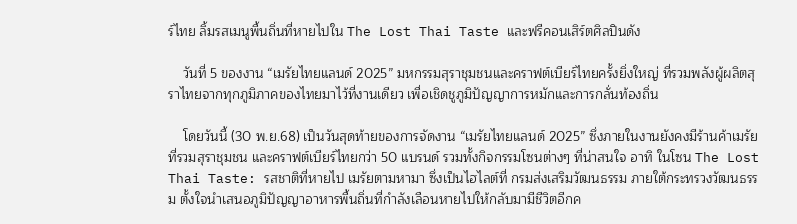ร์ไทย ลิ้มรสเมนูพื้นถิ่นที่หายไปใน The Lost Thai Taste และฟรีคอนเสิร์ตศิลปินดัง

    วันที่ 5 ของงาน “เมรัยไทยแลนด์ 2025” มหกรรมสุราชุมชนและคราฟต์เบียร์ไทยครั้งยิ่งใหญ่ ที่รวมพลังผู้ผลิตสุราไทยจากทุกภูมิภาคของไทยมาไว้ที่งานเดียว เพื่อเชิดชูภูมิปัญญาการหมักและการกลั่นท้องถิ่น

    โดยวันนี้ (30 พ.ย.68) เป็นวันสุดท้ายของการจัดงาน “เมรัยไทยแลนด์ 2025” ซึ่งภายในงานยังคงมีร้านค้าเมรัย ที่รวมสุราชุมชน และคราฟต์เบียร์ไทยกว่า 50 แบรนด์ รวมทั้งกิจกรรมโซนต่างๆ ที่น่าสนใจ อาทิ ในโซน The Lost Thai Taste: รสชาติที่หายไป เมรัยตามหามา ซึ่งเป็นไฮไลต์ที่ กรมส่งเสริมวัฒนธรรม ภายใต้กระทรวงวัฒนธรรม ตั้งใจนำเสนอภูมิปัญญาอาหารพื้นถิ่นที่กำลังเลือนหายไปให้กลับมามีชีวิตอีกค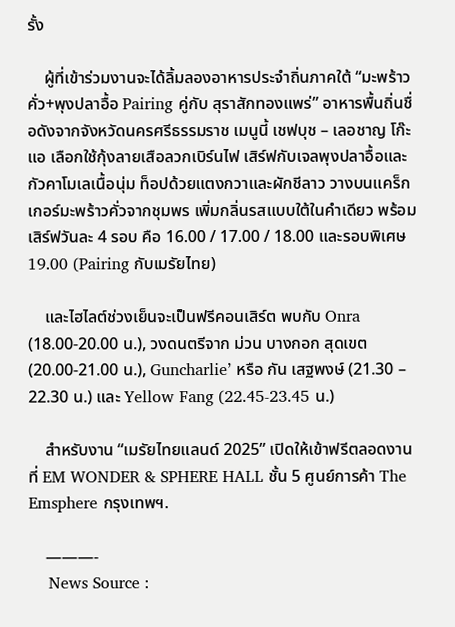รั้ง

    ผู้ที่เข้าร่วมงานจะได้ลิ้มลองอาหารประจำถิ่นภาคใต้ “มะพร้าวคั่ว+พุงปลาอื้อ Pairing คู่กับ สุราสักทองแพร่” อาหารพื้นถิ่นชื่อดังจากจังหวัดนครศรีธรรมราช เมนูนี้ เชฟบุช – เลอชาญ โก๊ะแอ เลือกใช้กุ้งลายเสือลวกเบิร์นไฟ เสิร์ฟกับเจลพุงปลาอื้อและกัวคาโมเลเนื้อนุ่ม ท็อปด้วยแตงกวาและผักชีลาว วางบนแคร็กเกอร์มะพร้าวคั่วจากชุมพร เพิ่มกลิ่นรสแบบใต้ในคำเดียว พร้อมเสิร์ฟวันละ 4 รอบ คือ 16.00 / 17.00 / 18.00 และรอบพิเศษ 19.00 (Pairing กับเมรัยไทย)

    และไฮไลต์ช่วงเย็นจะเป็นฟรีคอนเสิร์ต พบกับ Onra (18.00-20.00 น.), วงดนตรีจาก ม่วน บางกอก สุดเขต (20.00-21.00 น.), Guncharlie’ หรือ กัน เสฐพงษ์ (21.30 – 22.30 น.) และ Yellow Fang (22.45-23.45 น.)

    สำหรับงาน “เมรัยไทยแลนด์ 2025” เปิดให้เข้าฟรีตลอดงาน ที่ EM WONDER & SPHERE HALL ชั้น 5 ศูนย์การค้า The Emsphere กรุงเทพฯ.

    ———-
    News Source :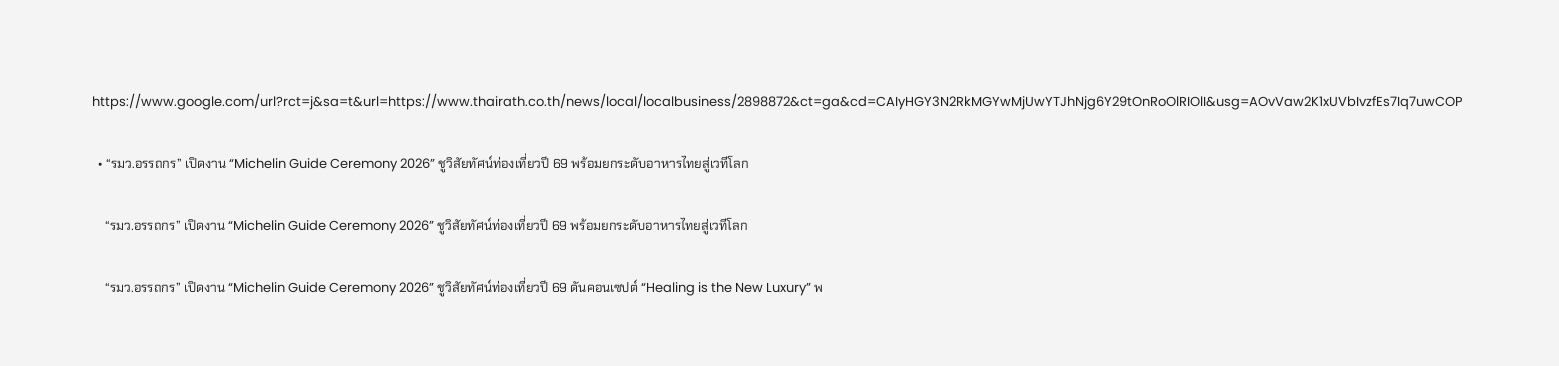https://www.google.com/url?rct=j&sa=t&url=https://www.thairath.co.th/news/local/localbusiness/2898872&ct=ga&cd=CAIyHGY3N2RkMGYwMjUwYTJhNjg6Y29tOnRoOlRIOlI&usg=AOvVaw2K1xUVbIvzfEs7Iq7uwCOP

  • “รมว.อรรถกร” เปิดงาน “Michelin Guide Ceremony 2026” ชูวิสัยทัศน์ท่องเที่ยวปี 69 พร้อมยกระดับอาหารไทยสู่เวทีโลก

    “รมว.อรรถกร” เปิดงาน “Michelin Guide Ceremony 2026” ชูวิสัยทัศน์ท่องเที่ยวปี 69 พร้อมยกระดับอาหารไทยสู่เวทีโลก

    “รมว.อรรถกร” เปิดงาน “Michelin Guide Ceremony 2026” ชูวิสัยทัศน์ท่องเที่ยวปี 69 ดันคอนเซปต์ “Healing is the New Luxury” พ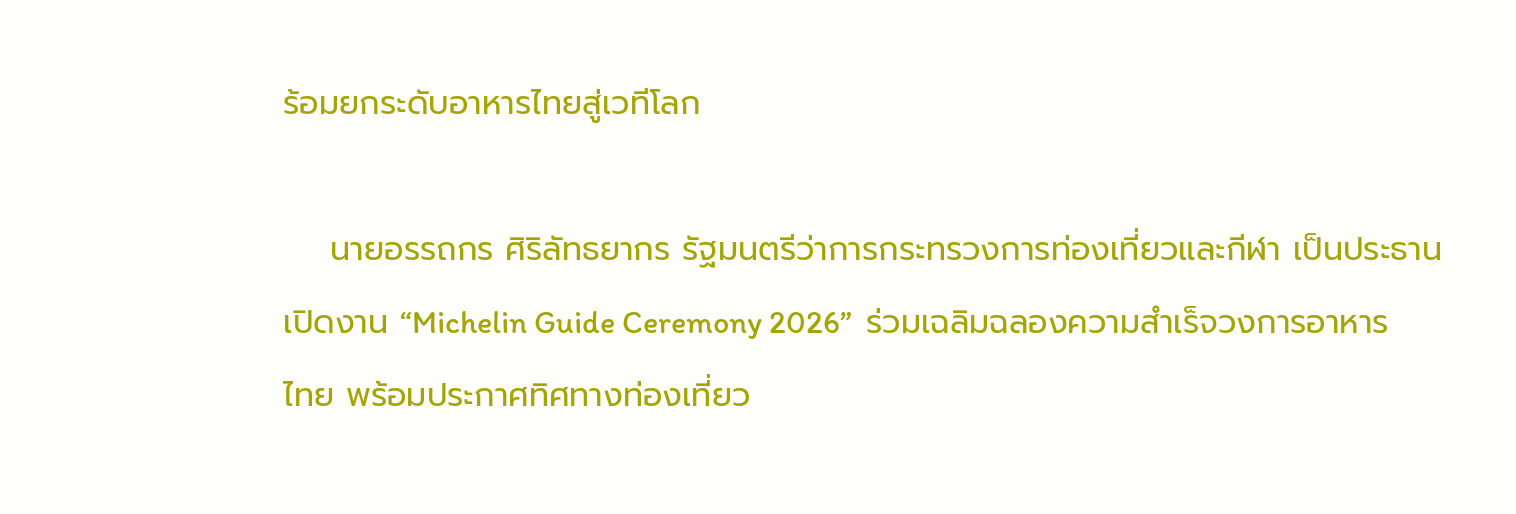ร้อมยกระดับอาหารไทยสู่เวทีโลก

    นายอรรถกร ศิริลัทธยากร รัฐมนตรีว่าการกระทรวงการท่องเที่ยวและกีฬา เป็นประธานเปิดงาน “Michelin Guide Ceremony 2026”  ร่วมเฉลิมฉลองความสำเร็จวงการอาหารไทย พร้อมประกาศทิศทางท่องเที่ยว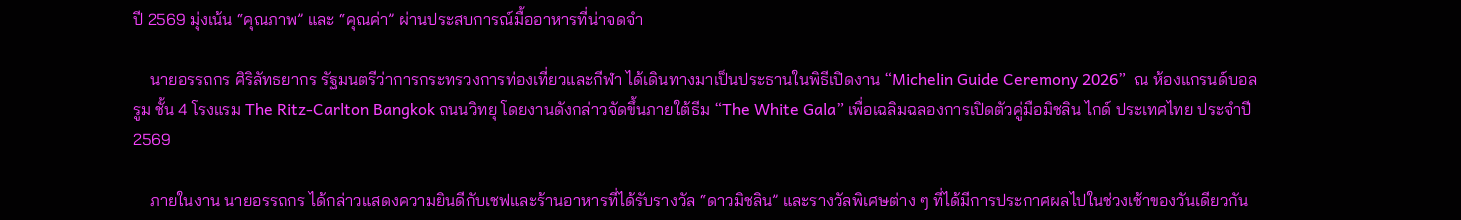ปี 2569 มุ่งเน้น “คุณภาพ” และ “คุณค่า” ผ่านประสบการณ์มื้ออาหารที่น่าจดจำ

    นายอรรถกร ศิริลัทธยากร รัฐมนตรีว่าการกระทรวงการท่องเที่ยวและกีฬา ได้เดินทางมาเป็นประธานในพิธีเปิดงาน “Michelin Guide Ceremony 2026”  ณ ห้องแกรนด์บอลรูม ชั้น 4 โรงแรม The Ritz-Carlton Bangkok ถนนวิทยุ โดยงานดังกล่าวจัดขึ้นภายใต้ธีม “The White Gala” เพื่อเฉลิมฉลองการเปิดตัวคู่มือมิชลิน ไกด์ ประเทศไทย ประจำปี 2569

    ภายในงาน นายอรรถกร ได้กล่าวแสดงความยินดีกับเชฟและร้านอาหารที่ได้รับรางวัล “ดาวมิชลิน” และรางวัลพิเศษต่าง ๆ ที่ได้มีการประกาศผลไปในช่วงเช้าของวันเดียวกัน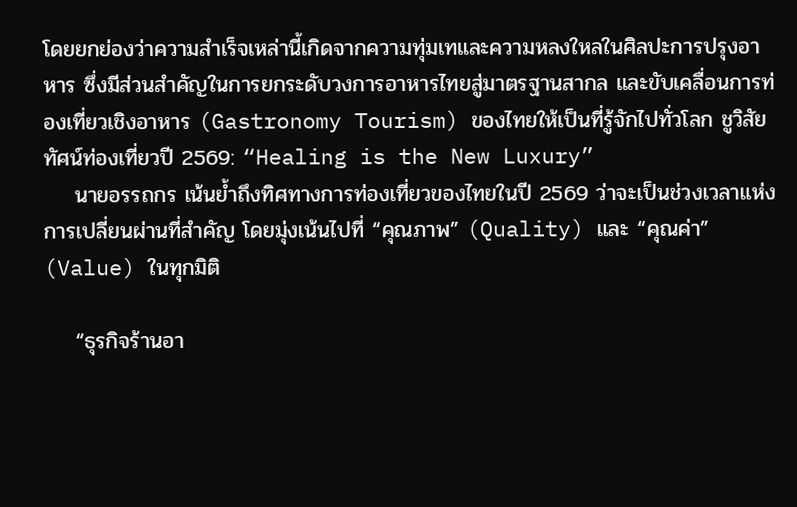โดยยกย่องว่าความสำเร็จเหล่านี้เกิดจากความทุ่มเทและความหลงใหลในศิลปะการปรุงอาหาร ซึ่งมีส่วนสำคัญในการยกระดับวงการอาหารไทยสู่มาตรฐานสากล และขับเคลื่อนการท่องเที่ยวเชิงอาหาร (Gastronomy Tourism) ของไทยให้เป็นที่รู้จักไปทั่วโลก ชูวิสัยทัศน์ท่องเที่ยวปี 2569: “Healing is the New Luxury”
    นายอรรถกร เน้นย้ำถึงทิศทางการท่องเที่ยวของไทยในปี 2569 ว่าจะเป็นช่วงเวลาแห่งการเปลี่ยนผ่านที่สำคัญ โดยมุ่งเน้นไปที่ “คุณภาพ” (Quality) และ “คุณค่า” (Value) ในทุกมิติ

    “ธุรกิจร้านอา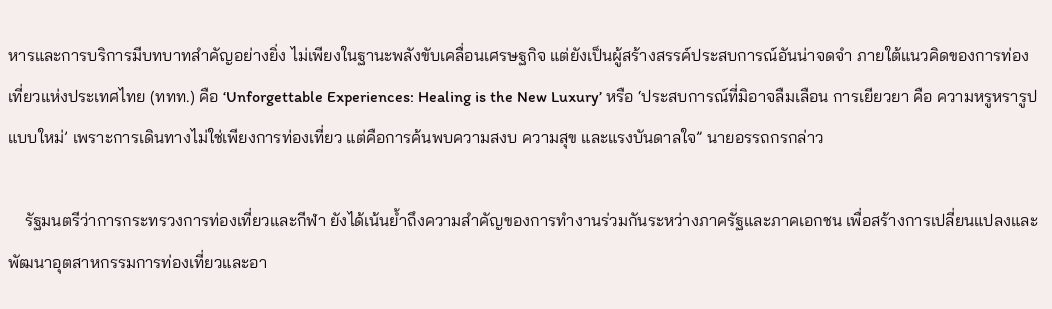หารและการบริการมีบทบาทสำคัญอย่างยิ่ง ไม่เพียงในฐานะพลังขับเคลื่อนเศรษฐกิจ แต่ยังเป็นผู้สร้างสรรค์ประสบการณ์อันน่าจดจำ ภายใต้แนวคิดของการท่องเที่ยวแห่งประเทศไทย (ททท.) คือ ‘Unforgettable Experiences: Healing is the New Luxury’ หรือ ‘ประสบการณ์ที่มิอาจลืมเลือน การเยียวยา คือ ความหรูหรารูปแบบใหม่’ เพราะการเดินทางไม่ใช่เพียงการท่องเที่ยว แต่คือการค้นพบความสงบ ความสุข และแรงบันดาลใจ” นายอรรถกรกล่าว

    รัฐมนตรีว่าการกระทรวงการท่องเที่ยวและกีฬา ยังได้เน้นย้ำถึงความสำคัญของการทำงานร่วมกันระหว่างภาครัฐและภาคเอกชน เพื่อสร้างการเปลี่ยนแปลงและพัฒนาอุตสาหกรรมการท่องเที่ยวและอา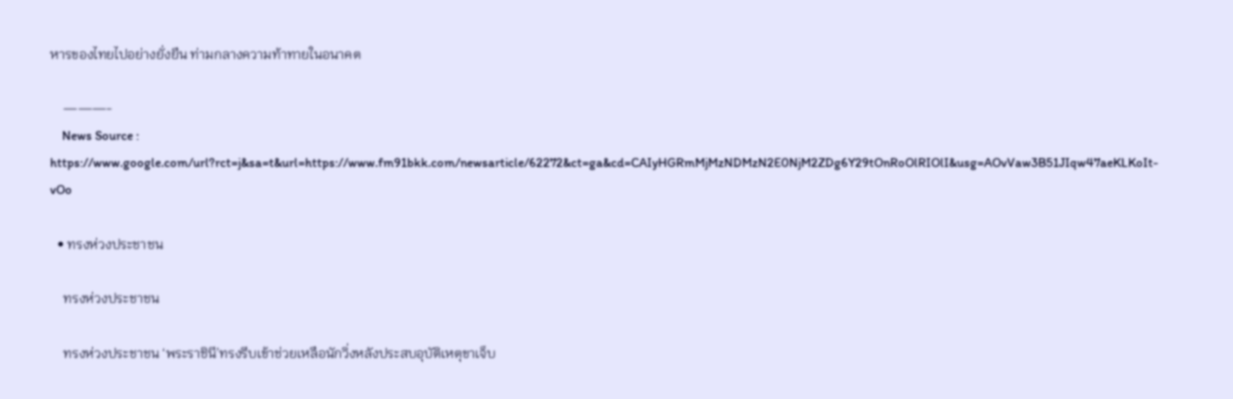หารของไทยไปอย่างยั่งยืน ท่ามกลางความท้าทายในอนาคต

    ———-
    News Source : https://www.google.com/url?rct=j&sa=t&url=https://www.fm91bkk.com/newsarticle/62272&ct=ga&cd=CAIyHGRmMjMzNDMzN2E0NjM2ZDg6Y29tOnRoOlRIOlI&usg=AOvVaw3B51JIqw47aeKLKoIt-vOo

  • ทรงห่วงประชาชน

    ทรงห่วงประชาชน

    ทรงห่วงประชาชน ‘พระราชินี’ทรงรีบเข้าช่วยเหลือนักวิ่งหลังประสบอุบัติเหตุขาเจ็บ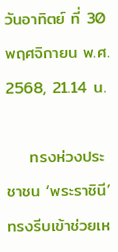วันอาทิตย์ ที่ 30 พฤศจิกายน พ.ศ. 2568, 21.14 น.

    ทรงห่วงประชาชน ‘พระราชินี’ทรงรีบเข้าช่วยเห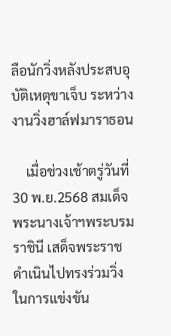ลือนักวิ่งหลังประสบอุบัติเหตุขาเจ็บ ระหว่างงานวิ่งฮาล์ฟมาราธอน

    เมื่อช่วงเช้าตรู่วันที่ 30 พ.ย.2568 สมเด็จพระนางเจ้าฯพระบรมราชินี เสด็จพระราชดำเนินไปทรงร่วมวิ่งในการแข่งขัน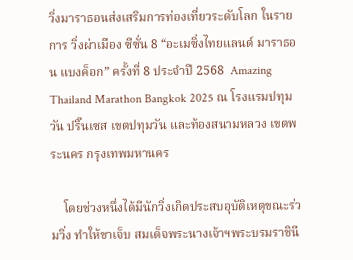วิ่งมาราธอนส่งเสริมการท่องเที่ยวระดับโลก ในรายการ วิ่งผ่าเมือง ซีซั่น 8 “อะเมซิ่งไทยแลนด์ มาราธอน แบงค็อก” ครั้งที่ 8 ประจำปี 2568  Amazing Thailand Marathon Bangkok 2025 ณ โรงแรมปทุมวัน ปริ๊นเซส เขตปทุมวัน และท้องสนามหลวง เขตพระนคร กรุงเทพมหานคร

    โดยช่วงหนึ่งได้มีนักวิ่งเกิดประสบอุบัติเหตุขณะร่วมวิ่ง ทำให้ขาเจ็บ สมเด็จพระนางเจ้าฯพระบรมราชินี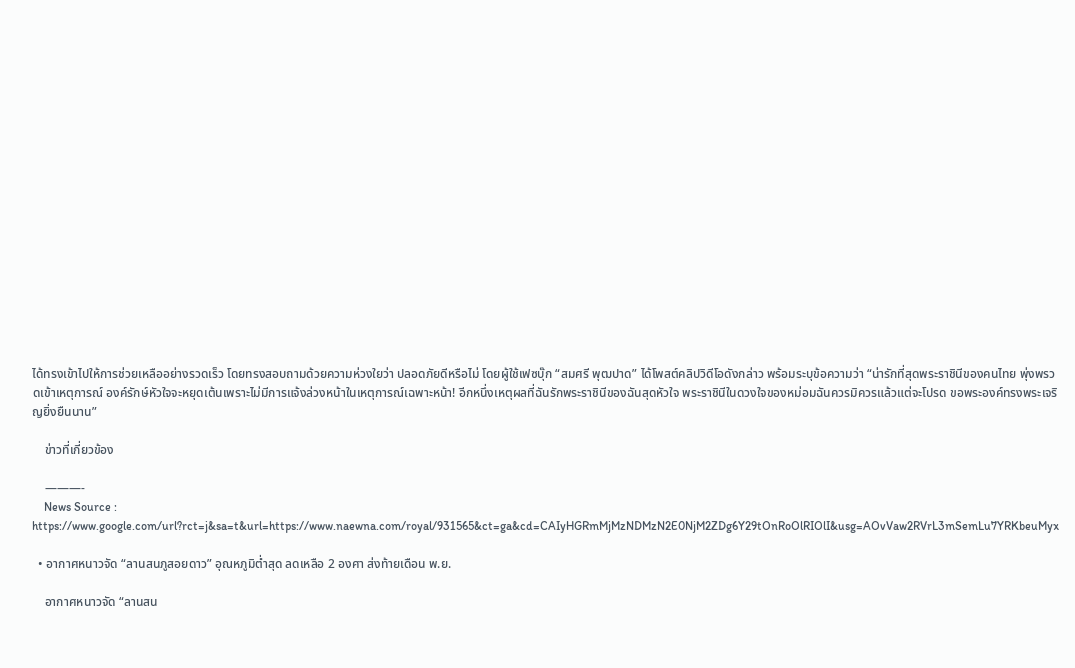ได้ทรงเข้าไปให้การช่วยเหลืออย่างรวดเร็ว โดยทรงสอบถามด้วยความห่วงใยว่า ปลอดภัยดีหรือไม่ โดยผู้ใช้เฟซบุ๊ก “สมศรี พุฒปาด” ได้โพสต์คลิปวิดีโอดังกล่าว พร้อมระบุข้อความว่า “น่ารักที่สุดพระราชินีของคนไทย พุ่งพรวดเข้าเหตุการณ์ องค์รักษ์หัวใจจะหยุดเต้นเพราะไม่มีการแจ้งล่วงหน้าในเหตุการณ์เฉพาะหน้า! อีกหนึ่งเหตุผลที่ฉันรักพระราชินีของฉันสุดหัวใจ พระราชินีในดวงใจของหม่อมฉันควรมิควรแล้วแต่จะโปรด ขอพระองค์ทรงพระเจริญยิ่งยืนนาน”

    ข่าวที่เกี่ยวข้อง

    ———-
    News Source : https://www.google.com/url?rct=j&sa=t&url=https://www.naewna.com/royal/931565&ct=ga&cd=CAIyHGRmMjMzNDMzN2E0NjM2ZDg6Y29tOnRoOlRIOlI&usg=AOvVaw2RVrL3mSemLu7YRKbeuMyx

  • อากาศหนาวจัด “ลานสนภูสอยดาว” อุณหภูมิต่ำสุด ลดเหลือ 2 องศา ส่งท้ายเดือน พ.ย.

    อากาศหนาวจัด “ลานสน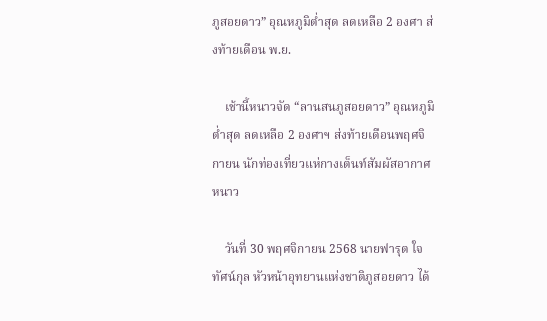ภูสอยดาว” อุณหภูมิต่ำสุด ลดเหลือ 2 องศา ส่งท้ายเดือน พ.ย.

    เช้านี้หนาวจัด “ลานสนภูสอยดาว” อุณหภูมิต่ำสุด ลดเหลือ 2 องศาฯ ส่งท้ายเดือนพฤศจิกายน นักท่องเที่ยวแห่กางเต็นท์สัมผัสอากาศหนาว

    วันที่ 30 พฤศจิกายน 2568 นายฟารุต ใจทัศน์กุล หัวหน้าอุทยานแห่งชาติภูสอยดาว ได้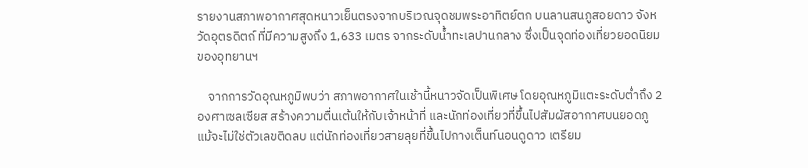รายงานสภาพอากาศสุดหนาวเย็นตรงจากบริเวณจุดชมพระอาทิตย์ตก บนลานสนภูสอยดาว จังหวัดอุตรดิตถ์ ที่มีความสูงถึง 1,633 เมตร จากระดับน้ำทะเลปานกลาง ซึ่งเป็นจุดท่องเที่ยวยอดนิยมของอุทยานฯ

    จากการวัดอุณหภูมิพบว่า สภาพอากาศในเช้านี้หนาวจัดเป็นพิเศษ โดยอุณหภูมิแตะระดับต่ำถึง 2 องศาเซลเซียส สร้างความตื่นเต้นให้กับเจ้าหน้าที่ และนักท่องเที่ยวที่ขึ้นไปสัมผัสอากาศบนยอดภู แม้จะไม่ใช่ตัวเลขติดลบ แต่นักท่องเที่ยวสายลุยที่ขึ้นไปกางเต็นท์นอนดูดาว เตรียม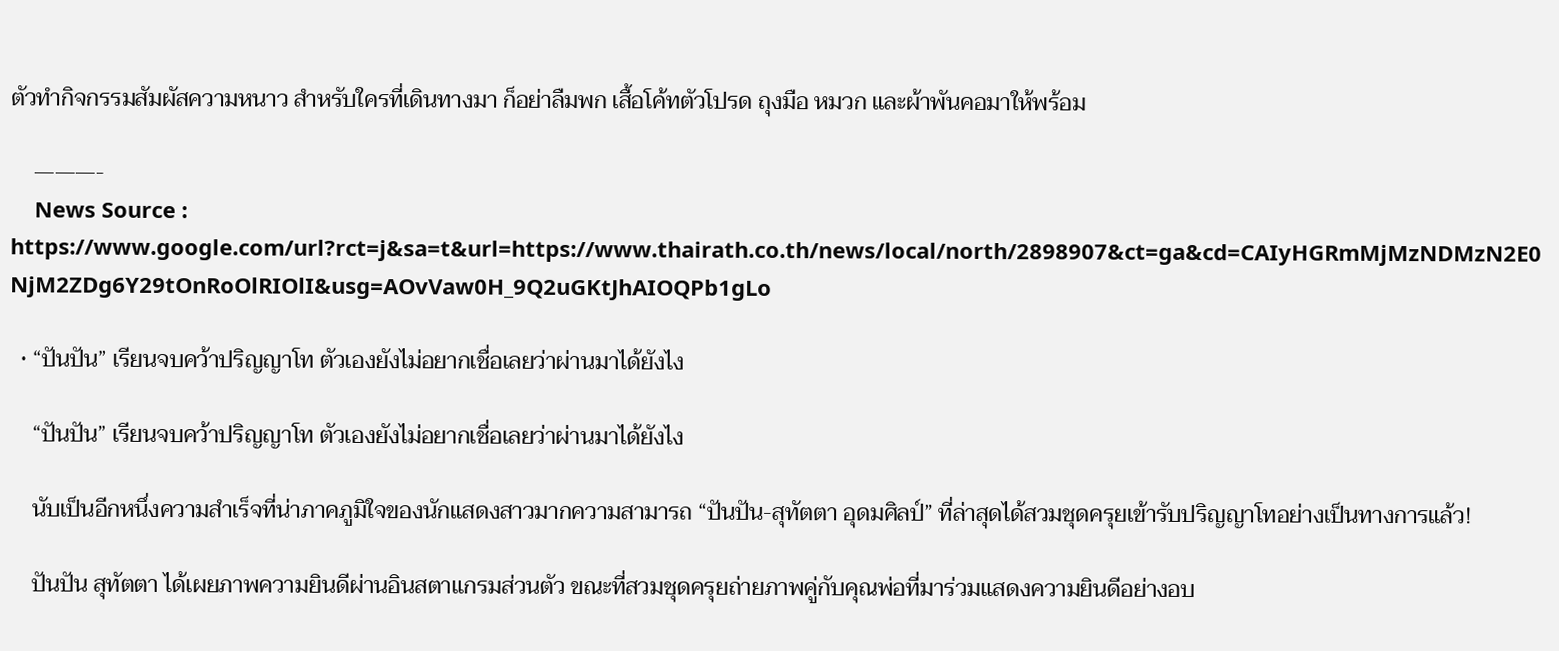ตัวทำกิจกรรมสัมผัสความหนาว สำหรับใครที่เดินทางมา ก็อย่าลืมพก เสื้อโค้ทตัวโปรด ถุงมือ หมวก และผ้าพันคอมาให้พร้อม

    ———-
    News Source : https://www.google.com/url?rct=j&sa=t&url=https://www.thairath.co.th/news/local/north/2898907&ct=ga&cd=CAIyHGRmMjMzNDMzN2E0NjM2ZDg6Y29tOnRoOlRIOlI&usg=AOvVaw0H_9Q2uGKtJhAIOQPb1gLo

  • “ปันปัน” เรียนจบคว้าปริญญาโท ตัวเองยังไม่อยากเชื่อเลยว่าผ่านมาได้ยังไง

    “ปันปัน” เรียนจบคว้าปริญญาโท ตัวเองยังไม่อยากเชื่อเลยว่าผ่านมาได้ยังไง

    นับเป็นอีกหนึ่งความสำเร็จที่น่าภาคภูมิใจของนักแสดงสาวมากความสามารถ “ปันปัน-สุทัตตา อุดมศิลป์” ที่ล่าสุดได้สวมชุดครุยเข้ารับปริญญาโทอย่างเป็นทางการแล้ว!

    ปันปัน สุทัตตา ได้เผยภาพความยินดีผ่านอินสตาแกรมส่วนตัว ขณะที่สวมชุดครุยถ่ายภาพคู่กับคุณพ่อที่มาร่วมแสดงความยินดีอย่างอบ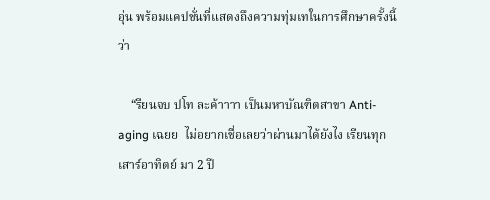อุ่น พร้อมแคปชั่นที่แสดงถึงความทุ่มเทในการศึกษาครั้งนี้ว่า

    “รียนจบ ปโท ละค้าาาา เป็นมหาบัณฑิตสาขา Anti-aging เฉยย  ไม่อยากเชื่อเลยว่าผ่านมาได้ยังไง เรียนทุกเสาร์อาทิตย์ มา 2 ปี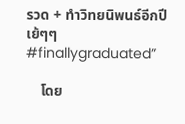รวด + ทำวิทยนิพนธ์อีกปี เย้ๆๆ #finallygraduated”

    โดย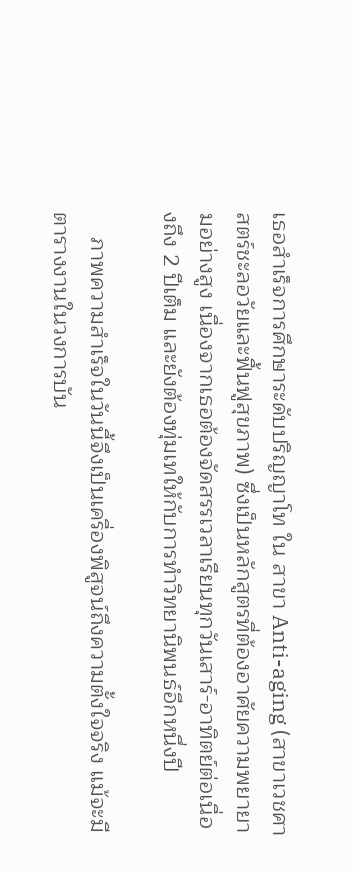เธอสำเร็จการศึกษาระดับปริญญาโท ใน สาขา Anti-aging (สาขาเวชศาสตร์ชะลอวัยและฟื้นฟูสุขภาพ) ซึ่งเป็นหลักสูตรที่ต้องอาศัยความพยายามอย่างสูง เนื่องจากเธอต้องจัดสรรเวลาเรียนทุกวันเสาร์-อาทิตย์ต่อเนื่องถึง 2 ปีเต็ม และยังต้องทุ่มเทให้กับการทำวิทยานิพนธ์อีกหนึ่งปี

    ภาพความสำเร็จในวันนี้จึงเป็นเครื่องพิสูจน์ถึงความตั้งใจจริง แม้จะมีตารางงานในวงการบัน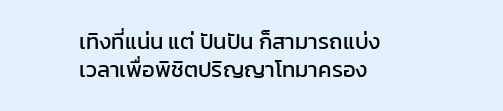เทิงที่แน่น แต่ ปันปัน ก็สามารถแบ่งเวลาเพื่อพิชิตปริญญาโทมาครอง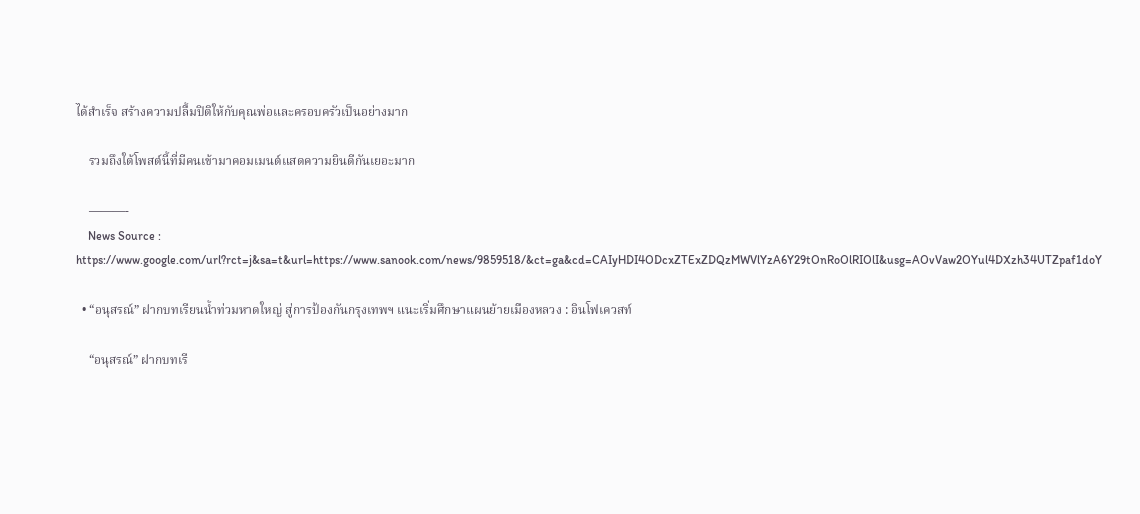ได้สำเร็จ สร้างความปลื้มปิติให้กับคุณพ่อและครอบครัวเป็นอย่างมาก

    รวมถึงใต้โพสต์นี้ที่มีคนเข้ามาคอมเมนต์แสดความยินดีกันเยอะมาก

    ———-
    News Source : https://www.google.com/url?rct=j&sa=t&url=https://www.sanook.com/news/9859518/&ct=ga&cd=CAIyHDI4ODcxZTExZDQzMWVlYzA6Y29tOnRoOlRIOlI&usg=AOvVaw2OYul4DXzh34UTZpaf1doY

  • “อนุสรณ์” ฝากบทเรียนน้ำท่วมหาดใหญ่ สู่การป้องกันกรุงเทพฯ แนะเริ่มศึกษาแผนย้ายเมืองหลวง : อินโฟเควสท์

    “อนุสรณ์” ฝากบทเรี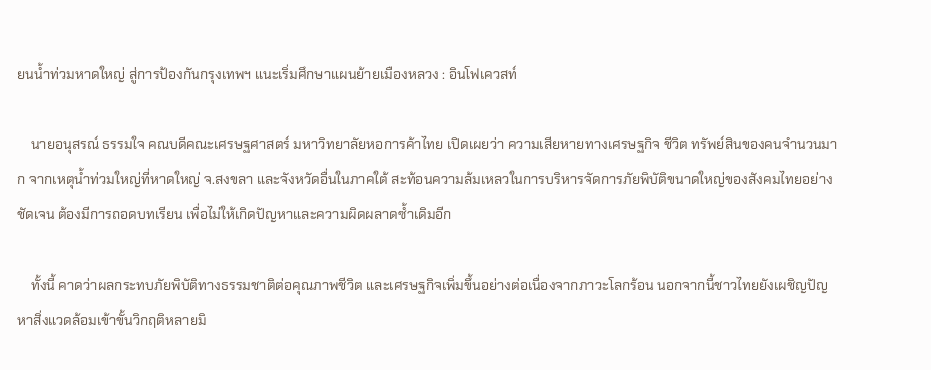ยนน้ำท่วมหาดใหญ่ สู่การป้องกันกรุงเทพฯ แนะเริ่มศึกษาแผนย้ายเมืองหลวง : อินโฟเควสท์

    นายอนุสรณ์ ธรรมใจ คณบดีคณะเศรษฐศาสตร์ มหาวิทยาลัยหอการค้าไทย เปิดเผยว่า ความเสียหายทางเศรษฐกิจ ชีวิต ทรัพย์สินของคนจำนวนมาก จากเหตุน้ำท่วมใหญ่ที่หาดใหญ่ จ.สงขลา และจังหวัดอื่นในภาคใต้ สะท้อนความล้มเหลวในการบริหารจัดการภัยพิบัติขนาดใหญ่ของสังคมไทยอย่างชัดเจน ต้องมีการถอดบทเรียน เพื่อไม่ให้เกิดปัญหาและความผิดผลาดซ้ำเดิมอีก

    ทั้งนี้ คาดว่าผลกระทบภัยพิบัติทางธรรมชาติต่อคุณภาพชีวิต และเศรษฐกิจเพิ่มขึ้นอย่างต่อเนื่องจากภาวะโลกร้อน นอกจากนี้ชาวไทยยังเผชิญปัญหาสิ่งแวดล้อมเข้าขั้นวิกฤติหลายมิ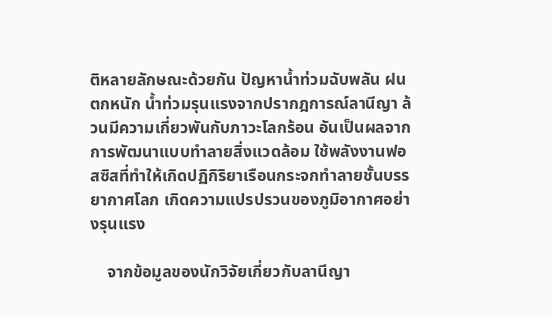ติหลายลักษณะด้วยกัน ปัญหาน้ำท่วมฉับพลัน ฝนตกหนัก น้ำท่วมรุนแรงจากปรากฎการณ์ลานีญา ล้วนมีความเกี่ยวพันกับภาวะโลกร้อน อันเป็นผลจากการพัฒนาแบบทำลายสิ่งแวดล้อม ใช้พลังงานฟอสซิสที่ทำให้เกิดปฏิกิริยาเรือนกระจกทำลายชั้นบรรยากาศโลก เกิดความแปรปรวนของภูมิอากาศอย่างรุนแรง

    จากข้อมูลของนักวิจัยเกี่ยวกับลานีญา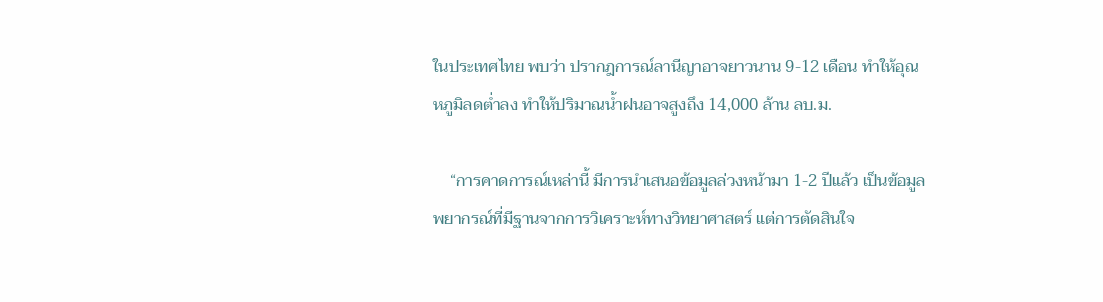ในประเทศไทย พบว่า ปรากฎการณ์ลานีญาอาจยาวนาน 9-12 เดือน ทำให้อุณหภูมิลดต่ำลง ทำให้ปริมาณน้ำฝนอาจสูงถึง 14,000 ล้าน ลบ.ม.

    “การคาดการณ์เหล่านี้ มีการนำเสนอข้อมูลล่วงหน้ามา 1-2 ปีแล้ว เป็นข้อมูลพยากรณ์ที่มีฐานจากการวิเคราะห์ทางวิทยาศาสตร์ แต่การตัดสินใจ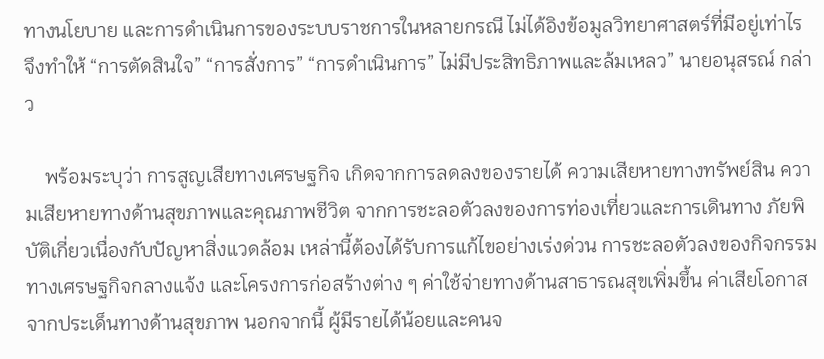ทางนโยบาย และการดำเนินการของระบบราชการในหลายกรณี ไม่ได้อิงข้อมูลวิทยาศาสตร์ที่มีอยู่เท่าไร จึงทำให้ “การตัดสินใจ” “การสั่งการ” “การดำเนินการ” ไม่มีประสิทธิภาพและล้มเหลว” นายอนุสรณ์ กล่าว

    พร้อมระบุว่า การสูญเสียทางเศรษฐกิจ เกิดจากการลดลงของรายได้ ความเสียหายทางทรัพย์สิน ความเสียหายทางด้านสุขภาพและคุณภาพชีวิต จากการชะลอตัวลงของการท่องเที่ยวและการเดินทาง ภัยพิบัติเกี่ยวเนื่องกับปัญหาสิ่งแวดล้อม เหล่านี้ต้องได้รับการแก้ไขอย่างเร่งด่วน การชะลอตัวลงของกิจกรรมทางเศรษฐกิจกลางแจ้ง และโครงการก่อสร้างต่าง ๆ ค่าใช้จ่ายทางด้านสาธารณสุขเพิ่มขึ้น ค่าเสียโอกาสจากประเด็นทางด้านสุขภาพ นอกจากนี้ ผู้มีรายได้น้อยและคนจ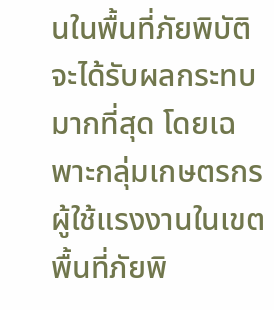นในพื้นที่ภัยพิบัติ จะได้รับผลกระทบมากที่สุด โดยเฉพาะกลุ่มเกษตรกร ผู้ใช้แรงงานในเขตพื้นที่ภัยพิ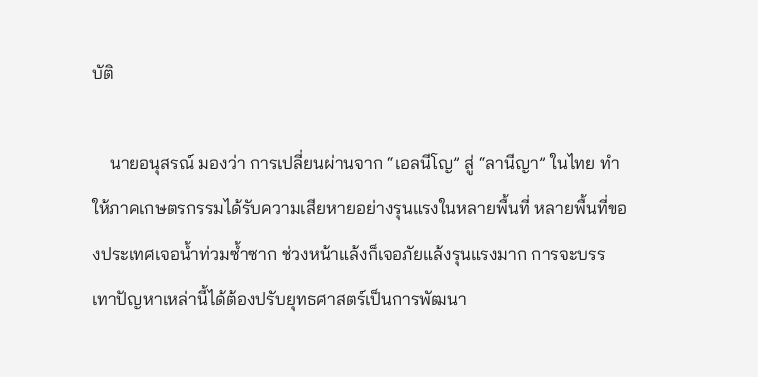บัติ

    นายอนุสรณ์ มองว่า การเปลี่ยนผ่านจาก “เอลนีโญ” สู่ “ลานีญา” ในไทย ทำให้ภาคเกษตรกรรมได้รับความเสียหายอย่างรุนแรงในหลายพื้นที่ หลายพื้นที่ของประเทศเจอน้ำท่วมซ้ำซาก ช่วงหน้าแล้งก็เจอภัยแล้งรุนแรงมาก การจะบรรเทาปัญหาเหล่านี้ได้ต้องปรับยุทธศาสตร์เป็นการพัฒนา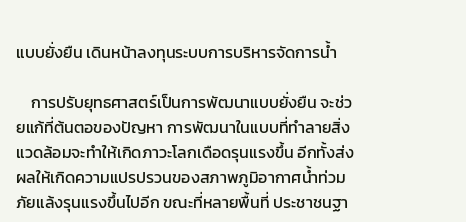แบบยั่งยืน เดินหน้าลงทุนระบบการบริหารจัดการน้ำ

    การปรับยุทธศาสตร์เป็นการพัฒนาแบบยั่งยืน จะช่วยแก้ที่ต้นตอของปัญหา การพัฒนาในแบบที่ทำลายสิ่งแวดล้อมจะทำให้เกิดภาวะโลกเดือดรุนแรงขึ้น อีกทั้งส่งผลให้เกิดความแปรปรวนของสภาพภูมิอากาศน้ำท่วม ภัยแล้งรุนแรงขึ้นไปอีก ขณะที่หลายพื้นที่ ประชาชนฐา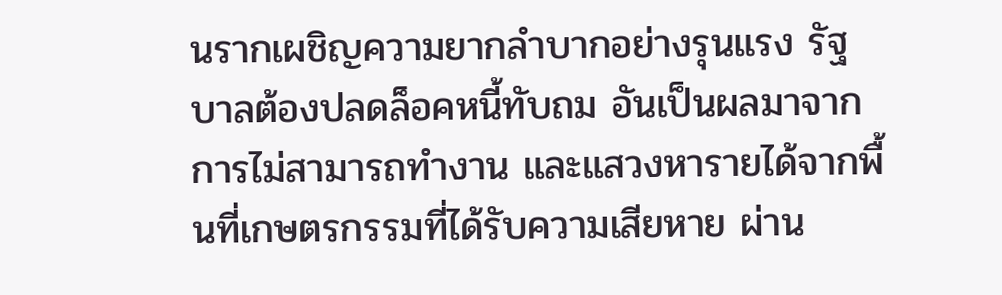นรากเผชิญความยากลำบากอย่างรุนแรง รัฐบาลต้องปลดล็อคหนี้ทับถม อันเป็นผลมาจากการไม่สามารถทำงาน และแสวงหารายได้จากพื้นที่เกษตรกรรมที่ได้รับความเสียหาย ผ่าน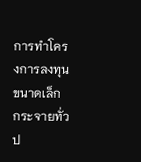การทำโครงการลงทุนขนาดเล็ก กระจายทั่วป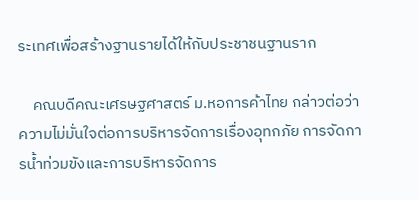ระเทศเพื่อสร้างฐานรายได้ให้กับประชาชนฐานราก

    คณบดีคณะเศรษฐศาสตร์ ม.หอการค้าไทย กล่าวต่อว่า ความไม่มั่นใจต่อการบริหารจัดการเรื่องอุทกภัย การจัดการน้ำท่วมขังและการบริหารจัดการ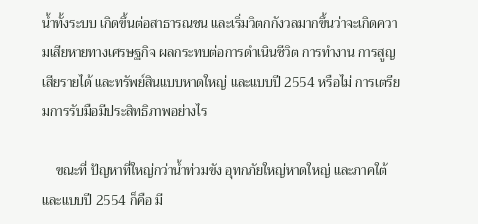น้ำทั้งระบบ เกิดขึ้นต่อสาธารณชน และเริ่มวิตกกังวลมากขึ้นว่าจะเกิดความเสียหายทางเศรษฐกิจ ผลกระทบต่อการดำเนินชีวิต การทำงาน การสูญเสียรายได้ และทรัพย์สินแบบหาดใหญ่ และแบบปี 2554 หรือไม่ การเตรียมการรับมือมีประสิทธิภาพอย่างไร

    ขณะที่ ปัญหาที่ใหญ่กว่าน้ำท่วมขัง อุทกภัยใหญ่หาดใหญ่ และภาคใต้ และแบบปี 2554 ก็คือ มี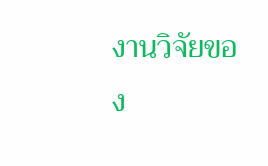งานวิจัยของ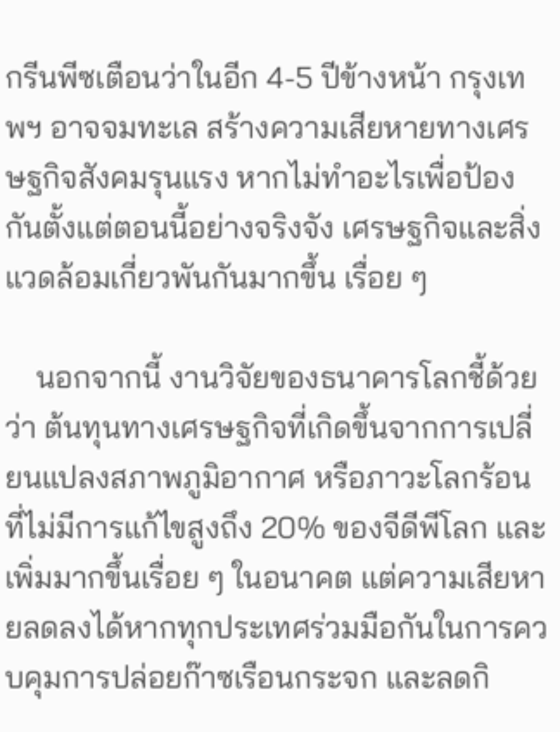กรีนพีซเตือนว่าในอีก 4-5 ปีข้างหน้า กรุงเทพฯ อาจจมทะเล สร้างความเสียหายทางเศรษฐกิจสังคมรุนแรง หากไม่ทำอะไรเพื่อป้องกันตั้งแต่ตอนนี้อย่างจริงจัง เศรษฐกิจและสิ่งแวดล้อมเกี่ยวพันกันมากขึ้น เรื่อย ๆ

    นอกจากนี้ งานวิจัยของธนาคารโลกชี้ด้วยว่า ต้นทุนทางเศรษฐกิจที่เกิดขึ้นจากการเปลี่ยนแปลงสภาพภูมิอากาศ หรือภาวะโลกร้อนที่ไม่มีการแก้ไขสูงถึง 20% ของจีดีพีโลก และเพิ่มมากขึ้นเรื่อย ๆ ในอนาคต แต่ความเสียหายลดลงได้หากทุกประเทศร่วมมือกันในการควบคุมการปล่อยก๊าซเรือนกระจก และลดกิ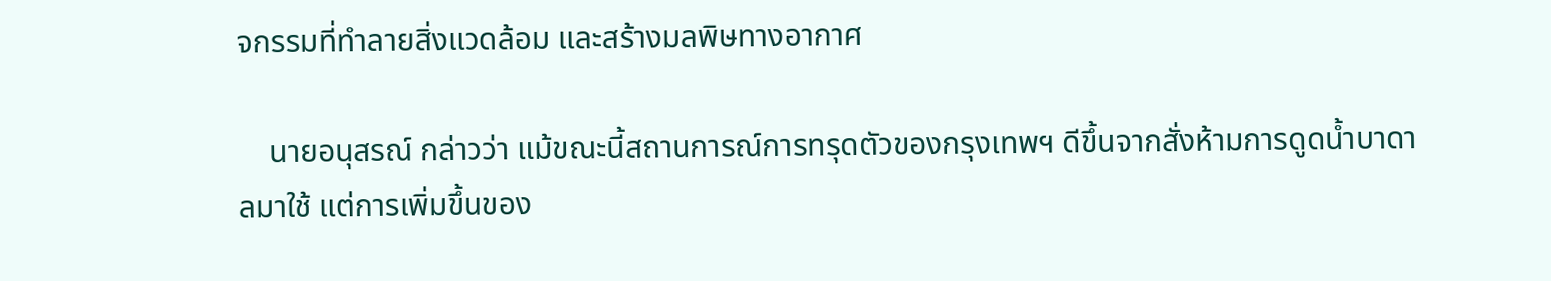จกรรมที่ทำลายสิ่งแวดล้อม และสร้างมลพิษทางอากาศ

    นายอนุสรณ์ กล่าวว่า แม้ขณะนี้สถานการณ์การทรุดตัวของกรุงเทพฯ ดีขึ้นจากสั่งห้ามการดูดน้ำบาดาลมาใช้ แต่การเพิ่มขึ้นของ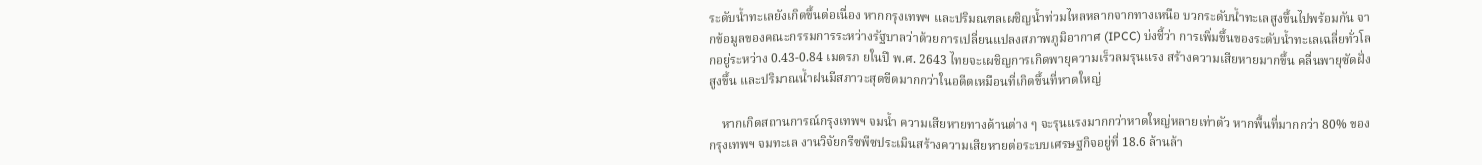ระดับน้ำทะเลยังเกิดขึ้นต่อเนื่อง หากกรุงเทพฯ และปริมณฑลเผชิญน้ำท่วมไหลหลากจากทางเหนือ บวกระดับน้ำทะเลสูงขึ้นไปพร้อมกัน จากข้อมูลของคณะกรรมการระหว่างรัฐบาลว่าด้วยการเปลี่ยนแปลงสภาพภูมิอากาศ (IPCC) บ่งชี้ว่า การเพิ่มขึ้นของระดับน้ำทะเลเฉลี่ยทั่วโลกอยู่ระหว่าง 0.43-0.84 เมตรภ ยในปี พ.ศ. 2643 ไทยจะเผชิญการเกิดพายุความเร็วลมรุนแรง สร้างความเสียหายมากขึ้น คลื่นพายุซัดฝั่งสูงขึ้น และปริมาณน้ำฝนมีสภาวะสุดขีดมากกว่าในอดีตเหมือนที่เกิดขึ้นที่หาดใหญ่

    หากเกิดสถานการณ์กรุงเทพฯ จมน้ำ ความเสียหายทางด้านต่าง ๆ จะรุนแรงมากกว่าหาดใหญ่หลายเท่าตัว หากพื้นที่มากกว่า 80% ของกรุงเทพฯ จมทะเล งานวิจัยกรีซพีซประเมินสร้างความเสียหายต่อระบบเศรษฐกิจอยู่ที่ 18.6 ล้านล้า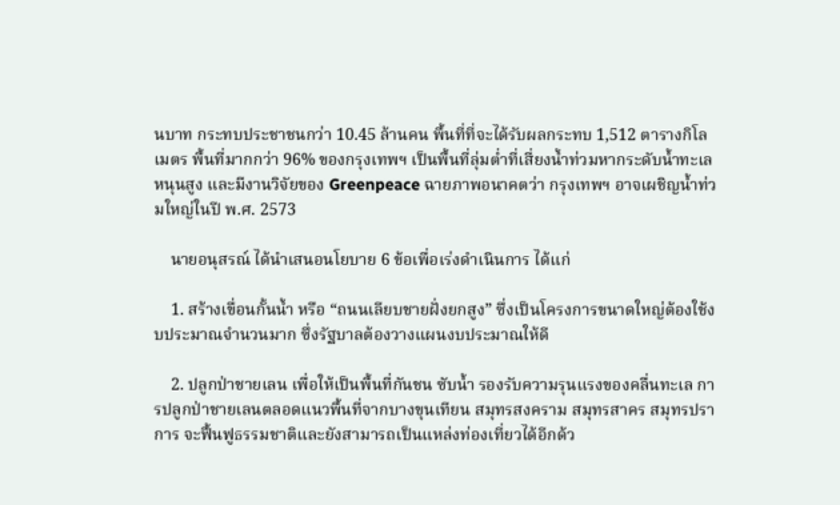นบาท กระทบประชาชนกว่า 10.45 ล้านคน พื้นที่ที่จะได้รับผลกระทบ 1,512 ตารางกิโลเมตร พื้นที่มากกว่า 96% ของกรุงเทพฯ เป็นพื้นที่ลุ่มต่ำที่เสี่ยงน้ำท่วมหากระดับน้ำทะเลหนุนสูง และมีงานวิจัยของ Greenpeace ฉายภาพอนาคตว่า กรุงเทพฯ อาจเผชิญน้ำท่วมใหญ่ในปี พ.ศ. 2573

    นายอนุสรณ์ ได้นำเสนอนโยบาย 6 ข้อเพื่อเร่งดำเนินการ ได้แก่

    1. สร้างเขื่อนกั้นน้ำ หรือ “ถนนเลียบชายฝั่งยกสูง” ซึ่งเป็นโครงการขนาดใหญ่ต้องใช้งบประมาณจำนวนมาก ซึ่งรัฐบาลต้องวางแผนงบประมาณให้ดี

    2. ปลูกป่าชายเลน เพื่อให้เป็นพื้นที่กันชน ซับน้ำ รองรับความรุนแรงของคลื่นทะเล การปลูกป่าชายเลนตลอดแนวพื้นที่จากบางขุนเทียน สมุทรสงคราม สมุทรสาคร สมุทรปราการ จะฟื้นฟูธรรมชาติและยังสามารถเป็นแหล่งท่องเที่ยวได้อีกด้ว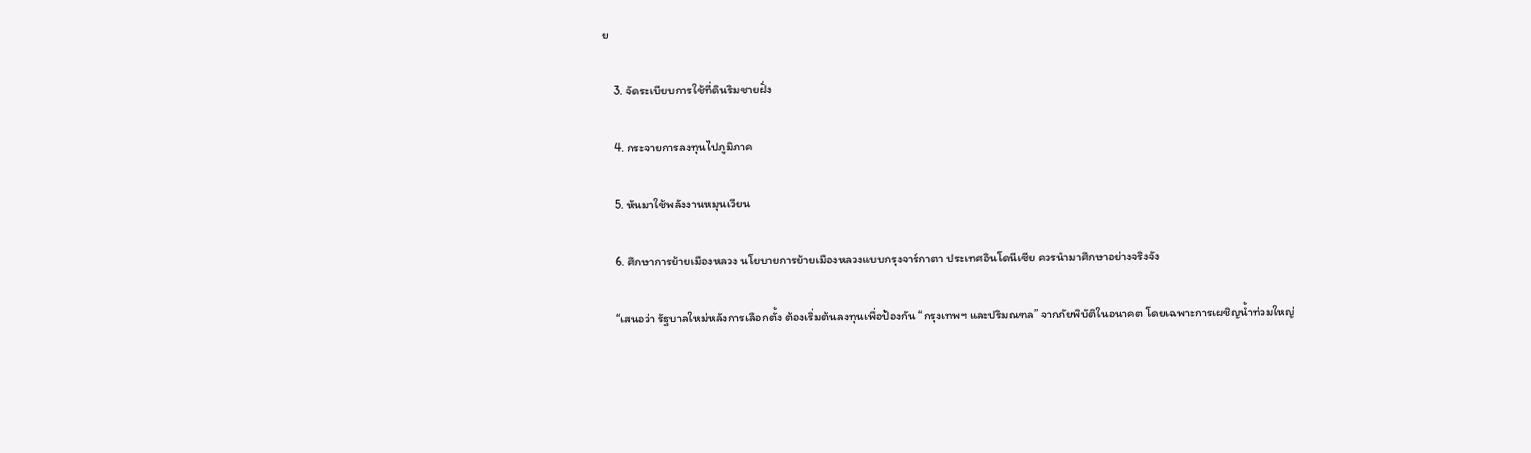ย

    3. จัดระเบียบการใช้ที่ดินริมชายฝั่ง

    4. กระจายการลงทุนไปภูมิภาค

    5. หันมาใช้พลังงานหมุนเวียน

    6. ศึกษาการย้ายเมืองหลวง นโยบายการย้ายเมืองหลวงแบบกรุงจาร์กาตา ประเทศอินโดนีเซีย ควรนำมาศึกษาอย่างจริงจัง

    “เสนอว่า รัฐบาลใหม่หลังการเลือกตั้ง ต้องเริ่มต้นลงทุนเพื่อป้องกัน “กรุงเทพฯ และปริมณฑล” จากภัยพิบัติในอนาคต โดยเฉพาะการเผชิญน้ำท่วมใหญ่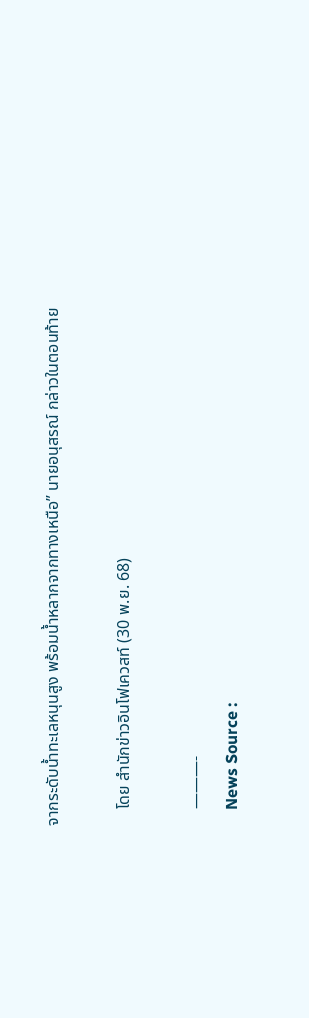จากระดับน้ำทะเลหนุนสูง พร้อมน้ำหลากจากทางเหนือ” นายอนุสรณ์ กล่าวในตอนท้าย

    โดย สำนักข่าวอินโฟเควสท์ (30 พ.ย. 68)

    ———-
    News Source :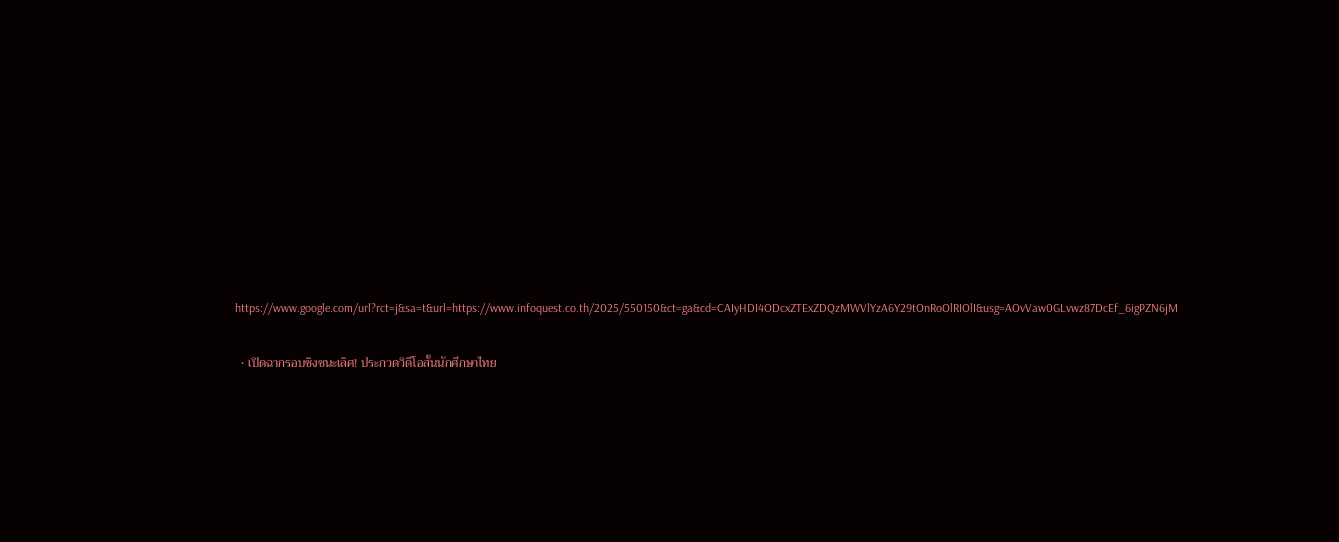https://www.google.com/url?rct=j&sa=t&url=https://www.infoquest.co.th/2025/550150&ct=ga&cd=CAIyHDI4ODcxZTExZDQzMWVlYzA6Y29tOnRoOlRIOlI&usg=AOvVaw0GLvwz87DcEf_6igPZN6jM

  • เปิดฉากรอบชิงชนะเลิศ! ประกวดวิดีโอสั้นนักศึกษาไทย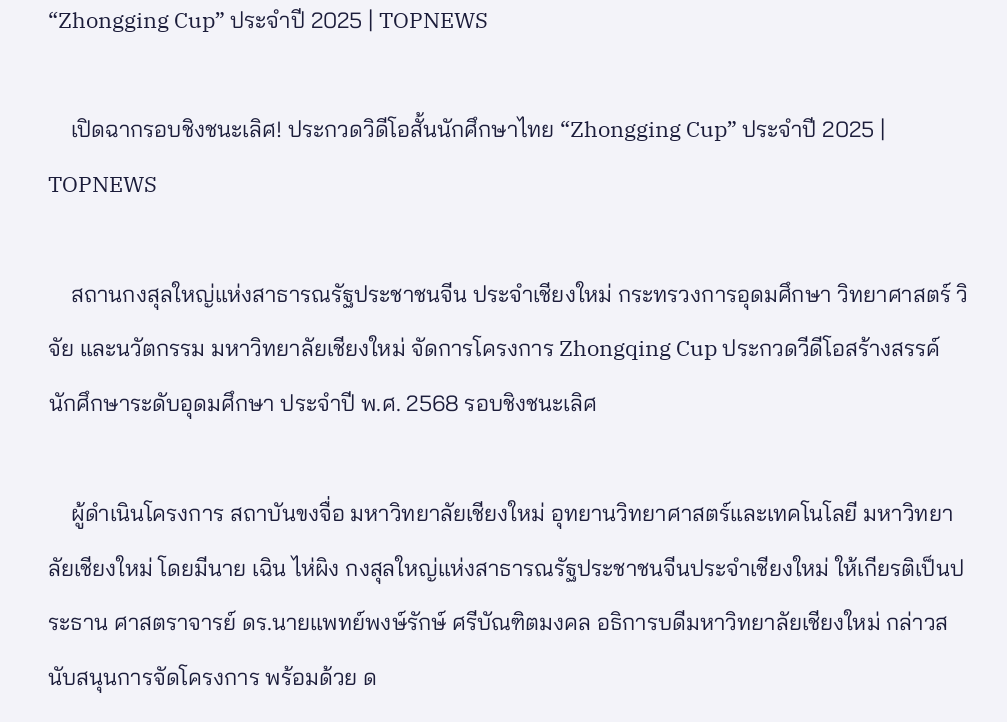“Zhongging Cup” ประจำปี 2025 | TOPNEWS

    เปิดฉากรอบชิงชนะเลิศ! ประกวดวิดีโอสั้นนักศึกษาไทย “Zhongging Cup” ประจำปี 2025 | TOPNEWS

    สถานกงสุลใหญ่แห่งสาธารณรัฐประชาชนจีน ประจำเชียงใหม่ กระทรวงการอุดมศึกษา วิทยาศาสตร์ วิจัย และนวัตกรรม มหาวิทยาลัยเชียงใหม่ จัดการโครงการ Zhongqing Cup ประกวดวีดีโอสร้างสรรค์ นักศึกษาระดับอุดมศึกษา ประจำปี พ.ศ. 2568 รอบชิงชนะเลิศ

    ผู้ดำเนินโครงการ สถาบันขงจื่อ มหาวิทยาลัยเชียงใหม่ อุทยานวิทยาศาสตร์และเทคโนโลยี มหาวิทยาลัยเชียงใหม่ โดยมีนาย เฉิน ไห่ผิง กงสุลใหญ่แห่งสาธารณรัฐประชาชนจีนประจำเชียงใหม่ ให้เกียรติเป็นประธาน ศาสตราจารย์ ดร.นายแพทย์พงษ์รักษ์ ศรีบัณฑิตมงคล อธิการบดีมหาวิทยาลัยเชียงใหม่ กล่าวสนับสนุนการจัดโครงการ พร้อมด้วย ด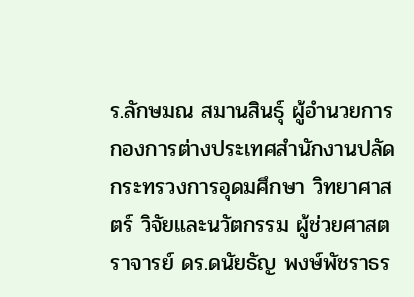ร.ลักษมณ สมานสินธุ์ ผู้อำนวยการกองการต่างประเทศสำนักงานปลัดกระทรวงการอุดมศึกษา วิทยาศาสตร์ วิจัยและนวัตกรรม ผู้ช่วยศาสตราจารย์ ดร.ดนัยธัญ พงษ์พัชราธร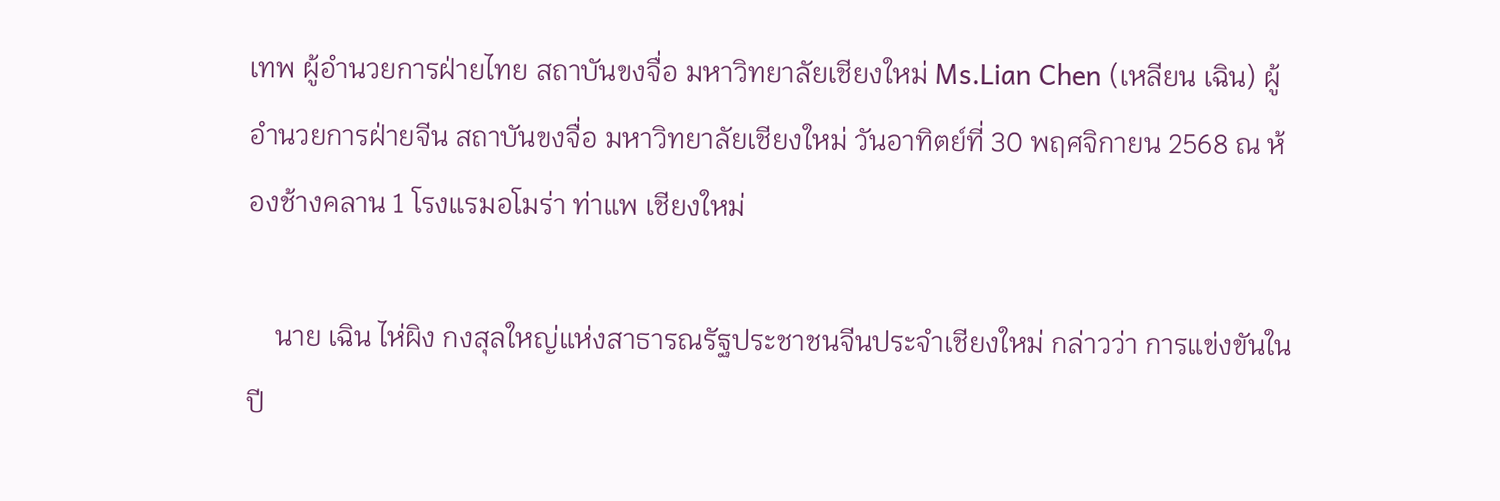เทพ ผู้อำนวยการฝ่ายไทย สถาบันขงจื่อ มหาวิทยาลัยเชียงใหม่ Ms.Lian Chen (เหลียน เฉิน) ผู้อำนวยการฝ่ายจีน สถาบันขงจื่อ มหาวิทยาลัยเชียงใหม่ วันอาทิตย์ที่ 30 พฤศจิกายน 2568 ณ ห้องช้างคลาน 1 โรงแรมอโมร่า ท่าแพ เชียงใหม่

    นาย เฉิน ไห่ผิง กงสุลใหญ่แห่งสาธารณรัฐประชาชนจีนประจำเชียงใหม่ กล่าวว่า การแข่งขันในปี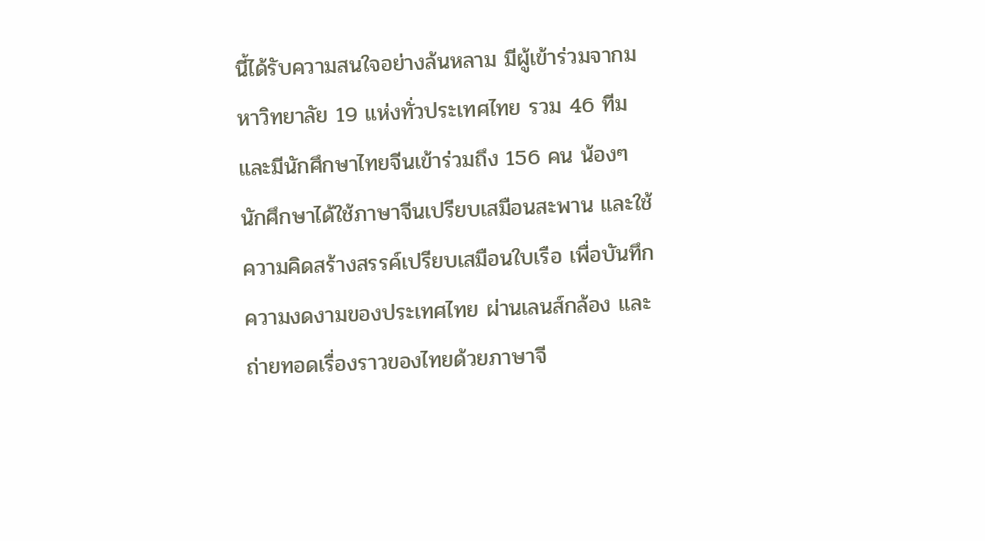นี้ได้รับความสนใจอย่างล้นหลาม มีผู้เข้าร่วมจากมหาวิทยาลัย 19 แห่งทั่วประเทศไทย รวม 46 ทีม และมีนักศึกษาไทยจีนเข้าร่วมถึง 156 คน น้องๆ นักศึกษาได้ใช้ภาษาจีนเปรียบเสมือนสะพาน และใช้ความคิดสร้างสรรค์เปรียบเสมือนใบเรือ เพื่อบันทึกความงดงามของประเทศไทย ผ่านเลนส์กล้อง และถ่ายทอดเรื่องราวของไทยด้วยภาษาจี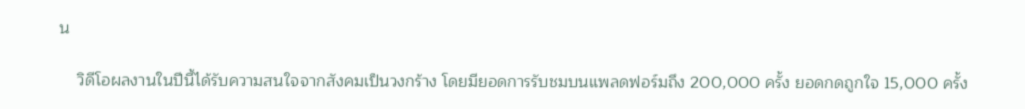น

    วิดีโอผลงานในปีนี้ได้รับความสนใจจากสังคมเป็นวงกร้าง โดยมียอดการรับชมบนแพลดฟอร์มถึง 200,000 ครั้ง ยอดกดถูกใจ 15,000 ครั้ง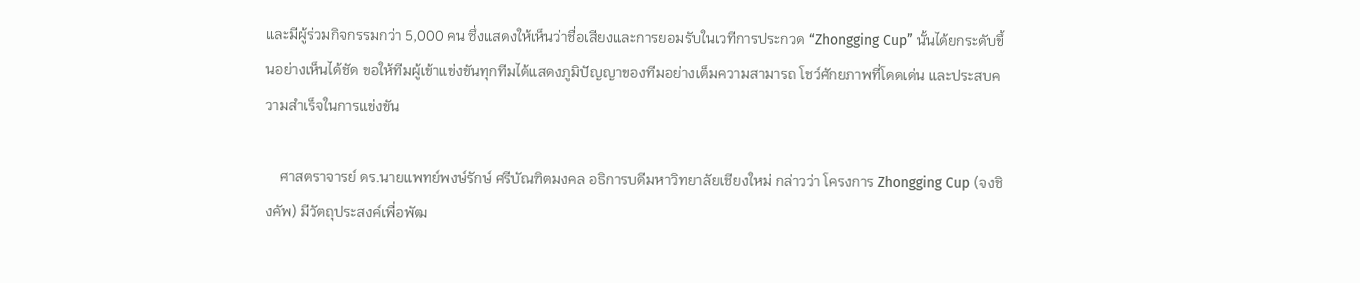และมีผู้ร่วมกิจกรรมกว่า 5,000 คน ซึ่งแสดงให้เห็นว่าชื่อเสียงและการยอมรับในเวทีการประกวด “Zhongging Cup” นั้นได้ยกระดับขึ้นอย่างเห็นได้ชัด ขอให้ทีมผู้เข้าแข่งขันทุกทีมได้แสดงภูมิปัญญาของทีมอย่างเต็มความสามารถ โชว์ศักยภาพที่โดดเด่น และประสบความสำเร็จในการแข่งขัน

    ศาสตราจารย์ ดร.นายแพทย์พงษ์รักษ์ ศรีบัณฑิตมงคล อธิการบดีมหาวิทยาลัยเชียงใหม่ กล่าวว่า โครงการ Zhongging Cup (จงชิงคัพ) มีวัตถุประสงค์เพื่อพัฒ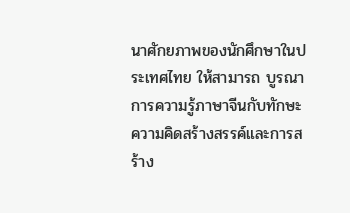นาศักยภาพของนักศึกษาในประเทศไทย ให้สามารถ บูรณาการความรู้ภาษาจีนกับทักษะความคิดสร้างสรรค์และการสร้าง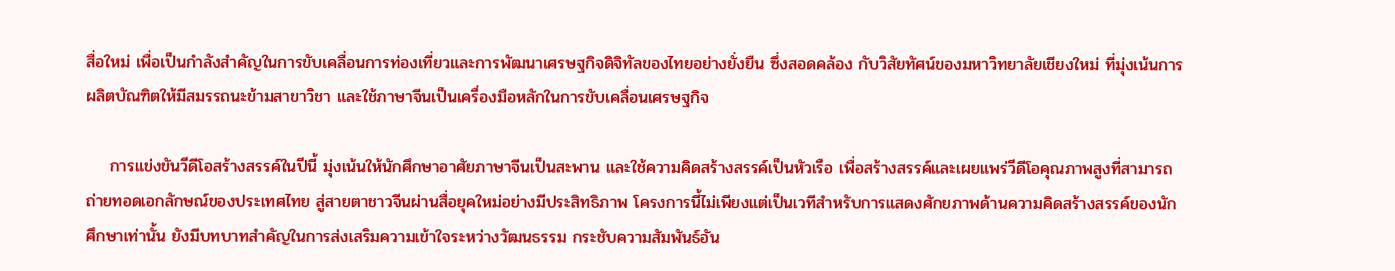สื่อใหม่ เพื่อเป็นกำลังสำคัญในการขับเคลื่อนการท่องเที่ยวและการพัฒนาเศรษฐกิจดิจิทัลของไทยอย่างยั่งยืน ซึ่งสอดคล้อง กับวิสัยทัศน์ของมหาวิทยาลัยเชียงใหม่ ที่มุ่งเน้นการผลิตบัณฑิตให้มีสมรรถนะข้ามสาขาวิชา และใช้ภาษาจีนเป็นเครื่องมือหลักในการขับเคลื่อนเศรษฐกิจ

    การแข่งขันวีดีโอสร้างสรรค์ในปีนี้ มุ่งเน้นให้นักศึกษาอาศัยภาษาจีนเป็นสะพาน และใช้ความคิดสร้างสรรค์เป็นหัวเรือ เพื่อสร้างสรรค์และเผยแพร่วีดีโอคุณภาพสูงที่สามารถถ่ายทอดเอกลักษณ์ของประเทศไทย สู่สายตาชาวจีนผ่านสื่อยุคใหม่อย่างมีประสิทธิภาพ โครงการนี้ไม่เพียงแต่เป็นเวทีสำหรับการแสดงศักยภาพด้านความคิดสร้างสรรค์ของนักศึกษาเท่านั้น ยังมีบทบาทสำคัญในการส่งเสริมความเข้าใจระหว่างวัฒนธรรม กระชับความสัมพันธ์อัน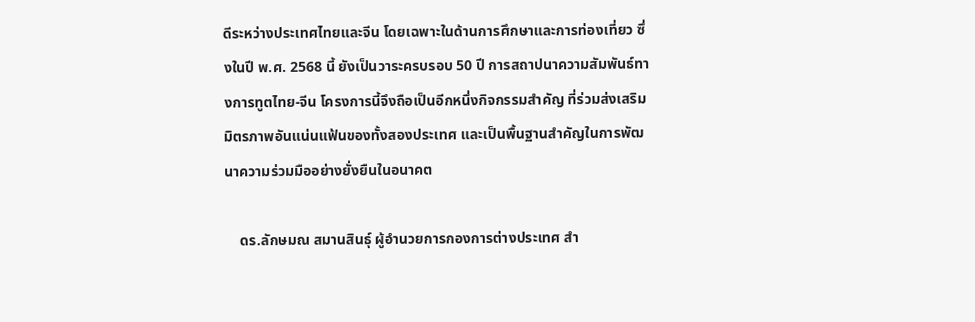ดีระหว่างประเทศไทยและจีน โดยเฉพาะในด้านการศึกษาและการท่องเที่ยว ซึ่งในปี พ.ศ. 2568 นี้ ยังเป็นวาระครบรอบ 50 ปี การสถาปนาความสัมพันธ์ทางการทูตไทย-จีน โครงการนี้จึงถือเป็นอีกหนึ่งกิจกรรมสำคัญ ที่ร่วมส่งเสริมมิตรภาพอันแน่นแฟ้นของทั้งสองประเทศ และเป็นพื้นฐานสำคัญในการพัฒนาความร่วมมืออย่างยั่งยืนในอนาคต

    ดร.ลักษมณ สมานสินธุ์ ผู้อำนวยการกองการต่างประเทศ สำ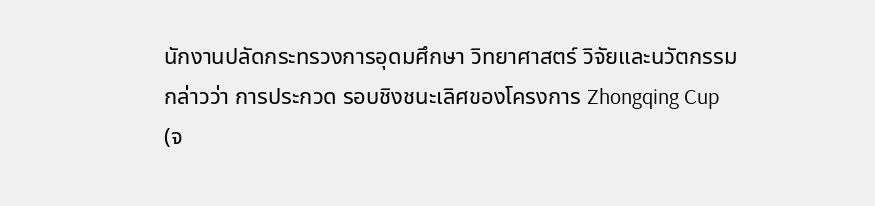นักงานปลัดกระทรวงการอุดมศึกษา วิทยาศาสตร์ วิจัยและนวัตกรรม กล่าวว่า การประกวด รอบชิงชนะเลิศของโครงการ Zhongqing Cup (จ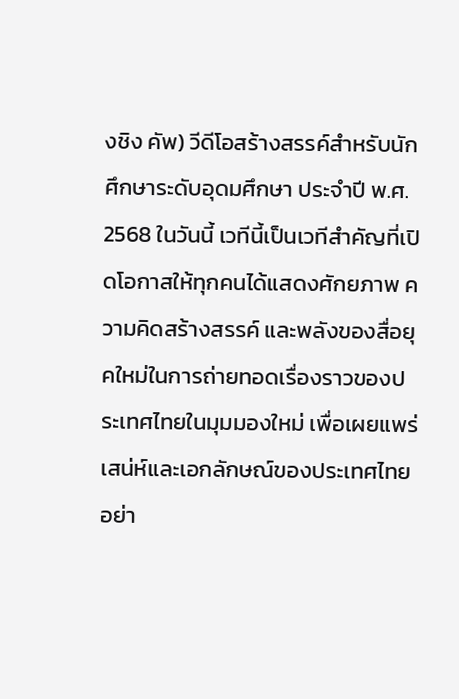งชิง คัพ) วีดีโอสร้างสรรค์สำหรับนักศึกษาระดับอุดมศึกษา ประจำปี พ.ศ. 2568 ในวันนี้ เวทีนี้เป็นเวทีสำคัญที่เปิดโอกาสให้ทุกคนได้แสดงศักยภาพ ความคิดสร้างสรรค์ และพลังของสื่อยุคใหม่ในการถ่ายทอดเรื่องราวของประเทศไทยในมุมมองใหม่ เพื่อเผยแพร่เสน่ห์และเอกลักษณ์ของประเทศไทยอย่า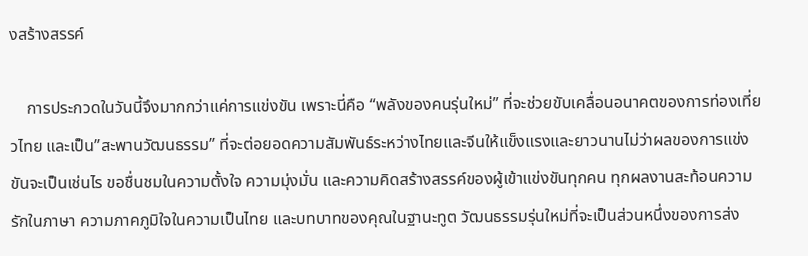งสร้างสรรค์

    การประกวดในวันนี้จึงมากกว่าแค่การแข่งขัน เพราะนี่คือ “พลังของคนรุ่นใหม่” ที่จะช่วยขับเคลื่อนอนาคตของการท่องเที่ยวไทย และเป็น”สะพานวัฒนธรรม” ที่จะต่อยอดความสัมพันธ์ระหว่างไทยและจีนให้แข็งแรงและยาวนานไม่ว่าผลของการแข่งขันจะเป็นเช่นไร ขอชื่นชมในความตั้งใจ ความมุ่งมั่น และความคิดสร้างสรรค์ของผู้เข้าแข่งขันทุกคน ทุกผลงานสะท้อนความรักในภาษา ความภาคภูมิใจในความเป็นไทย และบทบาทของคุณในฐานะทูต วัฒนธรรมรุ่นใหม่ที่จะเป็นส่วนหนึ่งของการส่ง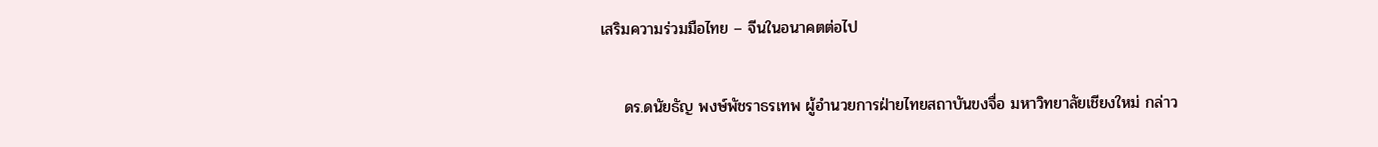เสริมความร่วมมือไทย – จีนในอนาคตต่อไป

    ดร.ดนัยธัญ พงษ์พัชราธรเทพ ผู้อำนวยการฝ่ายไทยสถาบันขงจื่อ มหาวิทยาลัยเชียงใหม่ กล่าว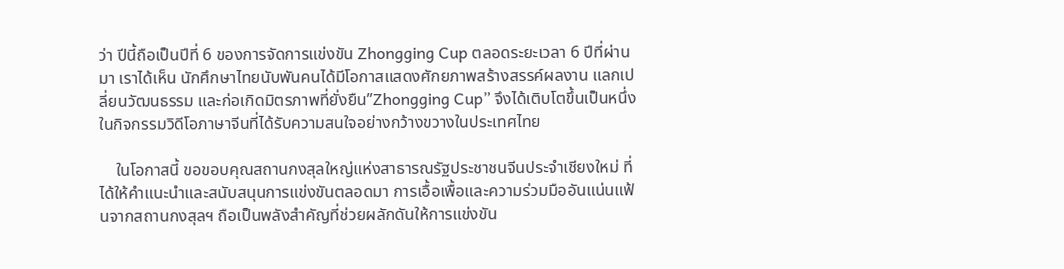ว่า ปีนี้ถือเป็นปีที่ 6 ของการจัดการแข่งขัน Zhongging Cup ตลอดระยะเวลา 6 ปีที่ผ่านมา เราได้เห็น นักศึกษาไทยนับพันคนได้มีโอกาสแสดงศักยภาพสร้างสรรค์ผลงาน แลกเปลี่ยนวัฒนธรรม และก่อเกิดมิตรภาพที่ยั่งยืน”Zhongging Cup” จึงได้เติบโตขึ้นเป็นหนึ่งในกิจกรรมวิดีโอภาษาจีนที่ได้รับความสนใจอย่างกว้างขวางในประเทศไทย

    ในโอกาสนี้ ขอขอบคุณสถานกงสุลใหญ่แห่งสาธารณรัฐประชาชนจีนประจำเชียงใหม่ ที่ได้ให้คำแนะนำและสนับสนุนการแข่งขันตลอดมา การเอื้อเพื้อและความร่วมมืออันแน่นแฟ้นจากสถานกงสุลฯ ถือเป็นพลังสำคัญที่ช่วยผลักดันให้การแข่งขัน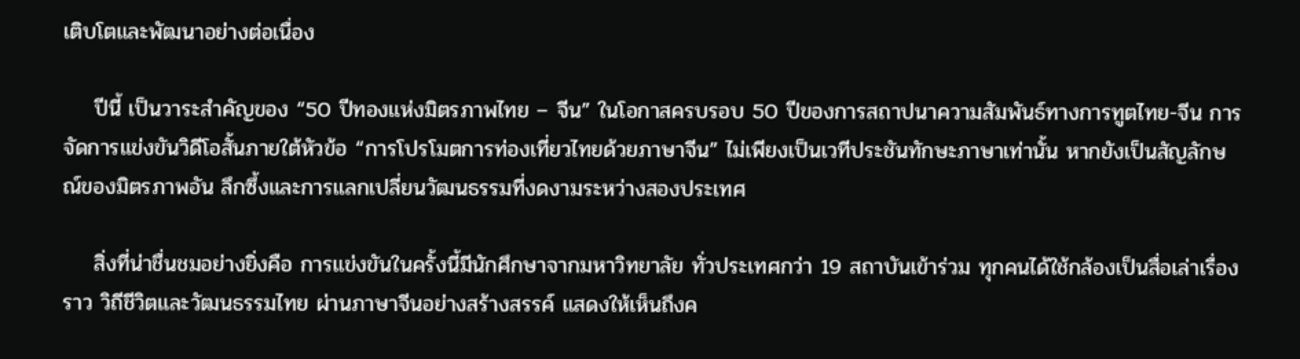เติบโตและพัฒนาอย่างต่อเนื่อง

    ปีนี้ เป็นวาระสำคัญของ “50 ปีทองแห่งมิตรภาพไทย – จีน” ในโอกาสครบรอบ 50 ปีของการสถาปนาความสัมพันธ์ทางการทูตไทย-จีน การจัดการแข่งขันวิดีโอสั้นภายใต้หัวข้อ “การโปรโมตการท่องเที่ยวไทยด้วยภาษาจีน” ไม่เพียงเป็นเวทีประชันทักษะภาษาเท่านั้น หากยังเป็นสัญลักษณ์ของมิตรภาพอัน ลึกซึ้งและการแลกเปลี่ยนวัฒนธรรมที่งดงามระหว่างสองประเทศ

    สิ่งที่น่าชื่นชมอย่างยิ่งคือ การแข่งขันในครั้งนี้มีนักศึกษาจากมหาวิทยาลัย ทั่วประเทศกว่า 19 สถาบันเข้าร่วม ทุกคนได้ใช้กล้องเป็นสื่อเล่าเรื่องราว วิถีชีวิตและวัฒนธรรมไทย ผ่านภาษาจีนอย่างสร้างสรรค์ แสดงให้เห็นถึงค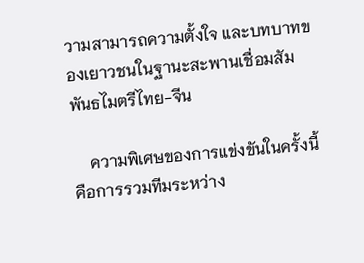วามสามารถความตั้งใจ และบทบาทของเยาวชนในฐานะสะพานเชื่อมสัมพันธไมตรีไทย-จีน

    ความพิเศษของการแข่งขันในครั้งนี้คือการรวมทีมระหว่าง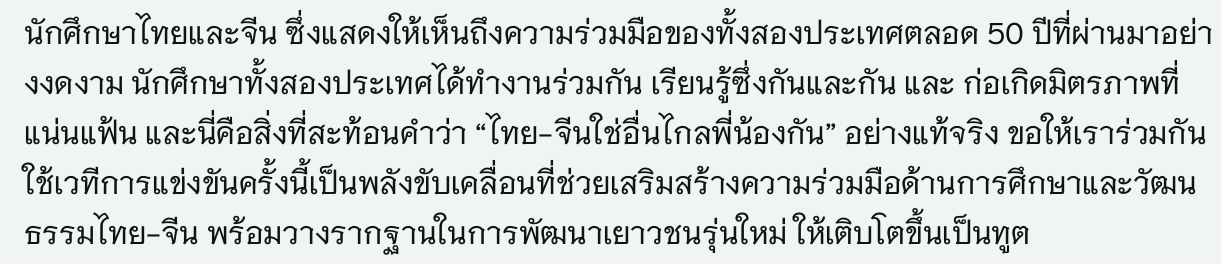นักศึกษาไทยและจีน ซึ่งแสดงให้เห็นถึงความร่วมมือของทั้งสองประเทศตลอด 50 ปีที่ผ่านมาอย่างงดงาม นักศึกษาทั้งสองประเทศได้ทำงานร่วมกัน เรียนรู้ซึ่งกันและกัน และ ก่อเกิดมิตรภาพที่แน่นแฟ้น และนี่คือสิ่งที่สะท้อนคำว่า “ไทย-จีนใช่อื่นไกลพี่น้องกัน” อย่างแท้จริง ขอให้เราร่วมกันใช้เวทีการแข่งขันครั้งนี้เป็นพลังขับเคลื่อนที่ช่วยเสริมสร้างความร่วมมือด้านการศึกษาและวัฒนธรรมไทย-จีน พร้อมวางรากฐานในการพัฒนาเยาวชนรุ่นใหม่ ให้เติบโตขึ้นเป็นทูต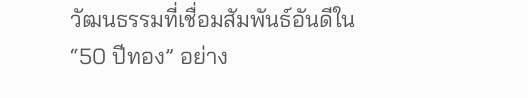วัฒนธรรมที่เชื่อมสัมพันธ์อันดีใน “50 ปีทอง” อย่าง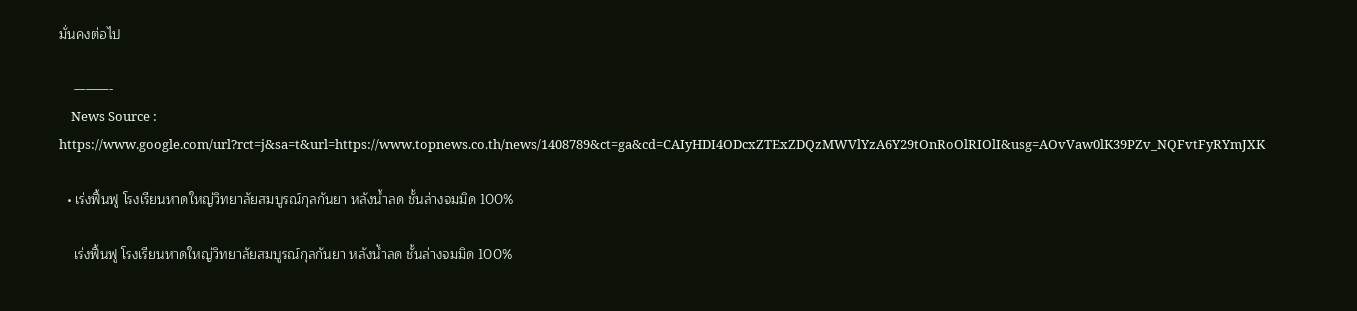มั่นคงต่อไป

    ———-
    News Source : https://www.google.com/url?rct=j&sa=t&url=https://www.topnews.co.th/news/1408789&ct=ga&cd=CAIyHDI4ODcxZTExZDQzMWVlYzA6Y29tOnRoOlRIOlI&usg=AOvVaw0lK39PZv_NQFvtFyRYmJXK

  • เร่งฟื้นฟู โรงเรียนหาดใหญ่วิทยาลัยสมบูรณ์กุลกันยา หลังน้ำลด ชั้นล่างจมมิด 100%

    เร่งฟื้นฟู โรงเรียนหาดใหญ่วิทยาลัยสมบูรณ์กุลกันยา หลังน้ำลด ชั้นล่างจมมิด 100%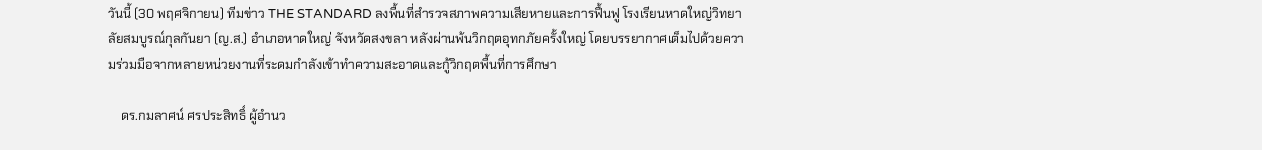วันนี้ (30 พฤศจิกายน) ทีมข่าว THE STANDARD ลงพื้นที่สำรวจสภาพความเสียหายและการฟื้นฟู โรงเรียนหาดใหญ่วิทยาลัยสมบูรณ์กุลกันยา (ญ.ส.) อำเภอหาดใหญ่ จังหวัดสงขลา หลังผ่านพ้นวิกฤตอุทกภัยครั้งใหญ่ โดยบรรยากาศเต็มไปด้วยความร่วมมือจากหลายหน่วยงานที่ระดมกำลังเข้าทำความสะอาดและกู้วิกฤตพื้นที่การศึกษา

    ดร.กมลาศน์ ศรประสิทธิ์ ผู้อำนว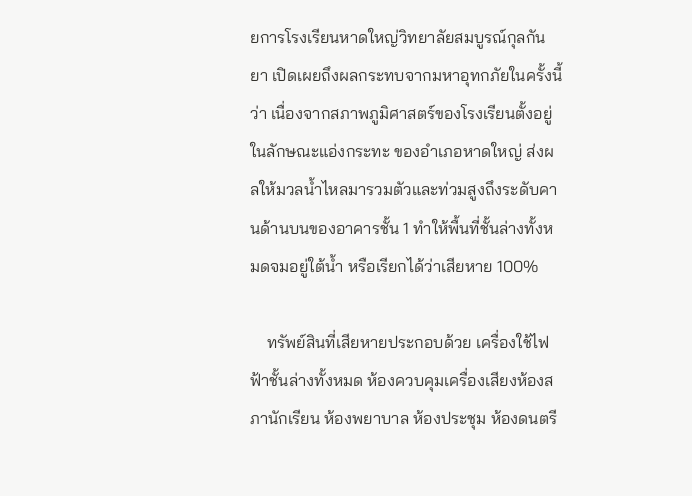ยการโรงเรียนหาดใหญ่วิทยาลัยสมบูรณ์กุลกันยา เปิดเผยถึงผลกระทบจากมหาอุทกภัยในครั้งนี้ว่า เนื่องจากสภาพภูมิศาสตร์ของโรงเรียนตั้งอยู่ในลักษณะแอ่งกระทะ ของอำเภอหาดใหญ่ ส่งผลให้มวลน้ำไหลมารวมตัวและท่วมสูงถึงระดับคานด้านบนของอาคารชั้น 1 ทำให้พื้นที่ชั้นล่างทั้งหมดจมอยู่ใต้น้ำ หรือเรียกได้ว่าเสียหาย 100%

    ทรัพย์สินที่เสียหายประกอบด้วย เครื่องใช้ไฟฟ้าชั้นล่างทั้งหมด ห้องควบคุมเครื่องเสียงห้องสภานักเรียน ห้องพยาบาล ห้องประชุม ห้องดนตรี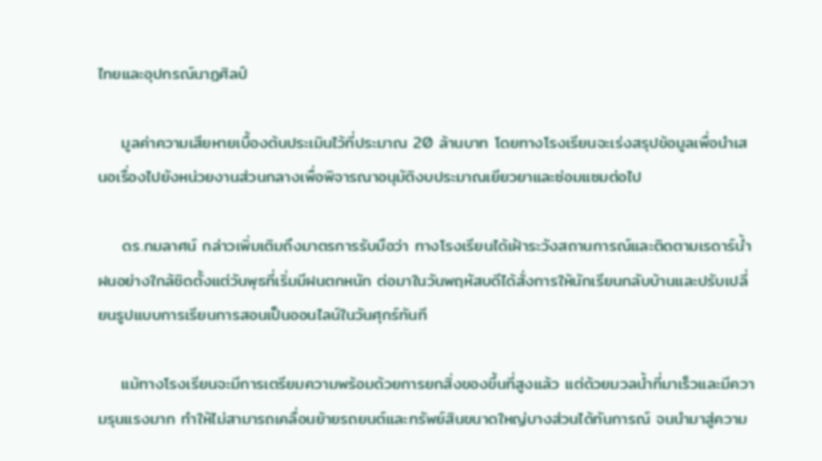ไทยและอุปกรณ์นาฏศิลป์

    มูลค่าความเสียหายเบื้องต้นประเมินไว้ที่ประมาณ 20 ล้านบาท โดยทางโรงเรียนจะเร่งสรุปข้อมูลเพื่อนำเสนอเรื่องไปยังหน่วยงานส่วนกลางเพื่อพิจารณาอนุมัติงบประมาณเยียวยาและซ่อมแซมต่อไป

    ดร.กมลาศน์ กล่าวเพิ่มเติมถึงมาตรการรับมือว่า ทางโรงเรียนได้เฝ้าระวังสถานการณ์และติดตามเรดาร์น้ำฝนอย่างใกล้ชิดตั้งแต่วันพุธที่เริ่มมีฝนตกหนัก ต่อมาในวันพฤหัสบดีได้สั่งการให้นักเรียนกลับบ้านและปรับเปลี่ยนรูปแบบการเรียนการสอนเป็นออนไลน์ในวันศุกร์ทันที

    แม้ทางโรงเรียนจะมีการเตรียมความพร้อมด้วยการยกสิ่งของขึ้นที่สูงแล้ว แต่ด้วยมวลน้ำที่มาเร็วและมีความรุนแรงมาก ทำให้ไม่สามารถเคลื่อนย้ายรถยนต์และทรัพย์สินขนาดใหญ่บางส่วนได้ทันการณ์ จนนำมาสู่ความ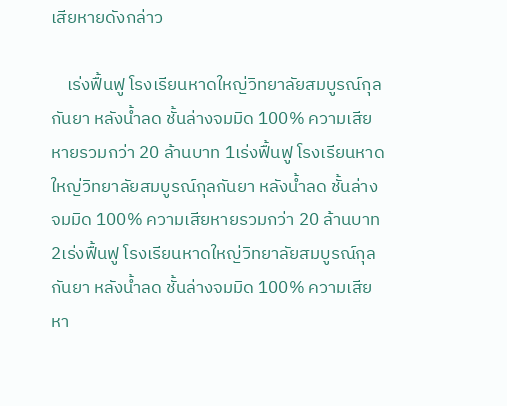เสียหายดังกล่าว

    เร่งฟื้นฟู โรงเรียนหาดใหญ่วิทยาลัยสมบูรณ์กุลกันยา หลังน้ำลด ชั้นล่างจมมิด 100% ความเสียหายรวมกว่า 20 ล้านบาท 1เร่งฟื้นฟู โรงเรียนหาดใหญ่วิทยาลัยสมบูรณ์กุลกันยา หลังน้ำลด ชั้นล่างจมมิด 100% ความเสียหายรวมกว่า 20 ล้านบาท 2เร่งฟื้นฟู โรงเรียนหาดใหญ่วิทยาลัยสมบูรณ์กุลกันยา หลังน้ำลด ชั้นล่างจมมิด 100% ความเสียหา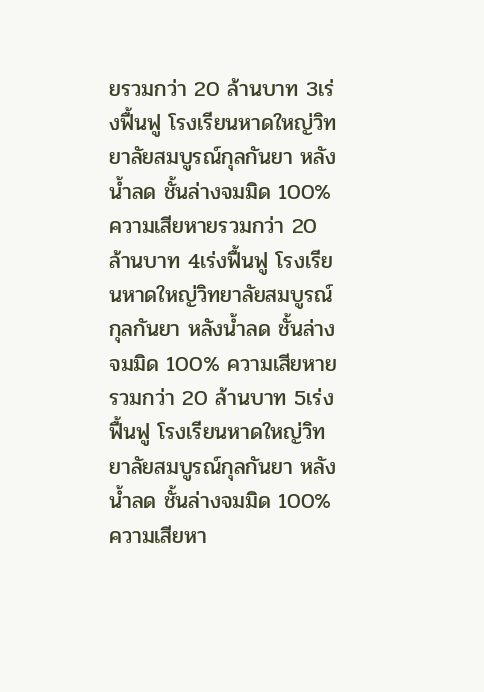ยรวมกว่า 20 ล้านบาท 3เร่งฟื้นฟู โรงเรียนหาดใหญ่วิทยาลัยสมบูรณ์กุลกันยา หลังน้ำลด ชั้นล่างจมมิด 100% ความเสียหายรวมกว่า 20 ล้านบาท 4เร่งฟื้นฟู โรงเรียนหาดใหญ่วิทยาลัยสมบูรณ์กุลกันยา หลังน้ำลด ชั้นล่างจมมิด 100% ความเสียหายรวมกว่า 20 ล้านบาท 5เร่งฟื้นฟู โรงเรียนหาดใหญ่วิทยาลัยสมบูรณ์กุลกันยา หลังน้ำลด ชั้นล่างจมมิด 100% ความเสียหา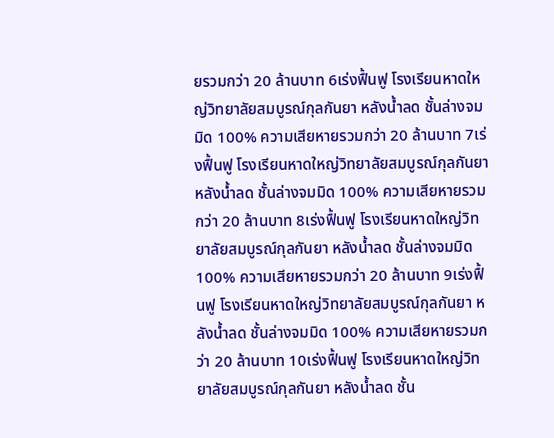ยรวมกว่า 20 ล้านบาท 6เร่งฟื้นฟู โรงเรียนหาดใหญ่วิทยาลัยสมบูรณ์กุลกันยา หลังน้ำลด ชั้นล่างจมมิด 100% ความเสียหายรวมกว่า 20 ล้านบาท 7เร่งฟื้นฟู โรงเรียนหาดใหญ่วิทยาลัยสมบูรณ์กุลกันยา หลังน้ำลด ชั้นล่างจมมิด 100% ความเสียหายรวมกว่า 20 ล้านบาท 8เร่งฟื้นฟู โรงเรียนหาดใหญ่วิทยาลัยสมบูรณ์กุลกันยา หลังน้ำลด ชั้นล่างจมมิด 100% ความเสียหายรวมกว่า 20 ล้านบาท 9เร่งฟื้นฟู โรงเรียนหาดใหญ่วิทยาลัยสมบูรณ์กุลกันยา หลังน้ำลด ชั้นล่างจมมิด 100% ความเสียหายรวมกว่า 20 ล้านบาท 10เร่งฟื้นฟู โรงเรียนหาดใหญ่วิทยาลัยสมบูรณ์กุลกันยา หลังน้ำลด ชั้น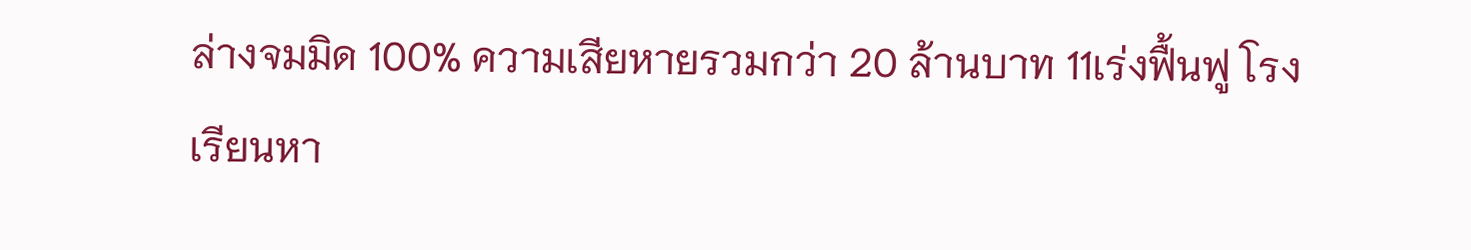ล่างจมมิด 100% ความเสียหายรวมกว่า 20 ล้านบาท 11เร่งฟื้นฟู โรงเรียนหา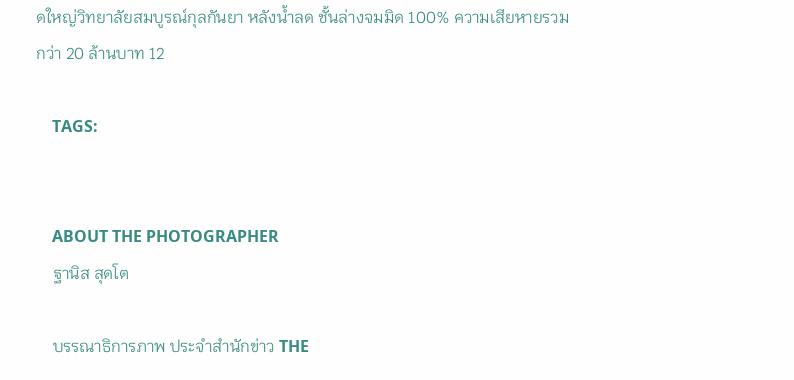ดใหญ่วิทยาลัยสมบูรณ์กุลกันยา หลังน้ำลด ชั้นล่างจมมิด 100% ความเสียหายรวมกว่า 20 ล้านบาท 12

    TAGS:


    ABOUT THE PHOTOGRAPHER
    ฐานิส สุดโต

    บรรณาธิการภาพ ประจำสำนักข่าว THE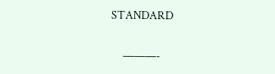STANDARD

    ———-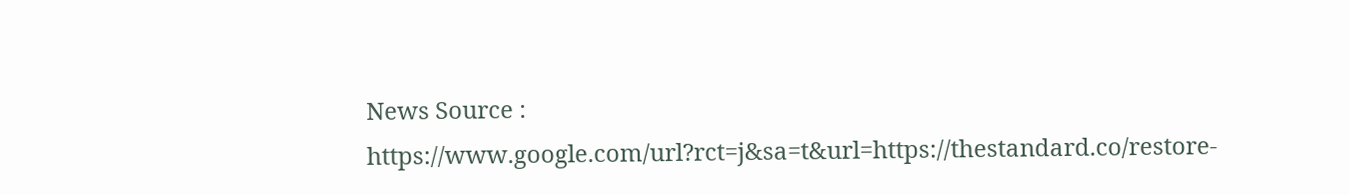News Source : https://www.google.com/url?rct=j&sa=t&url=https://thestandard.co/restore-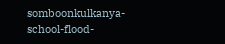somboonkulkanya-school-flood-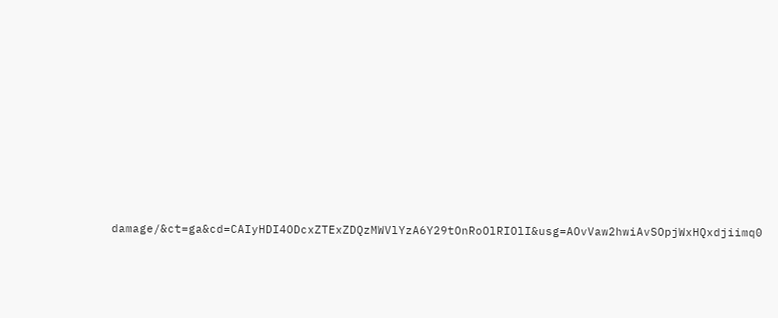damage/&ct=ga&cd=CAIyHDI4ODcxZTExZDQzMWVlYzA6Y29tOnRoOlRIOlI&usg=AOvVaw2hwiAvSOpjWxHQxdjiimq0